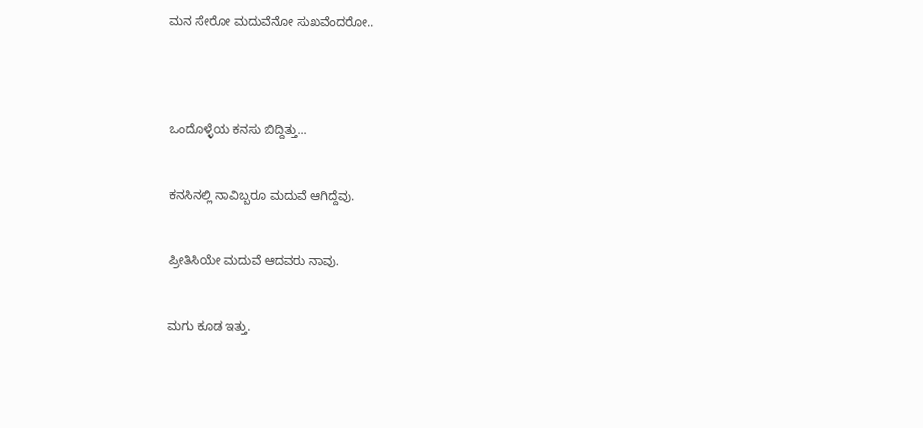ಮನ ಸೇರೋ ಮದುವೆನೋ ಸುಖವೆಂದರೋ..




ಒಂದೊಳ್ಳೆಯ ಕನಸು ಬಿದ್ದಿತ್ತು...


ಕನಸಿನಲ್ಲಿ ನಾವಿಬ್ಬರೂ ಮದುವೆ ಆಗಿದ್ದೆವು.


ಪ್ರೀತಿಸಿಯೇ ಮದುವೆ ಆದವರು ನಾವು.


ಮಗು ಕೂಡ ಇತ್ತು.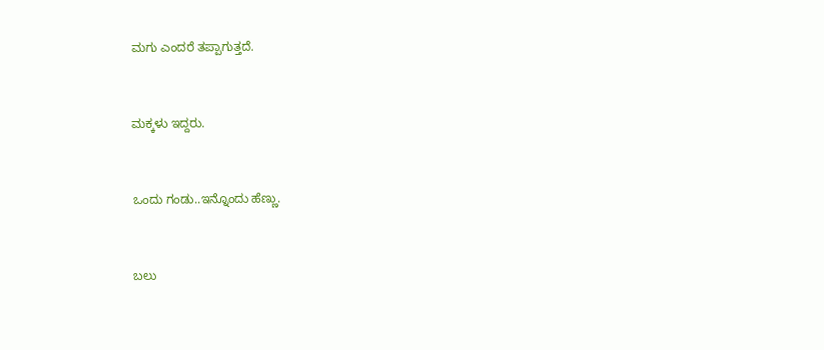ಮಗು ಎಂದರೆ ತಪ್ಪಾಗುತ್ತದೆ.


ಮಕ್ಕಳು ಇದ್ದರು.


ಒಂದು ಗಂಡು..ಇನ್ನೊಂದು ಹೆಣ್ಣು.


ಬಲು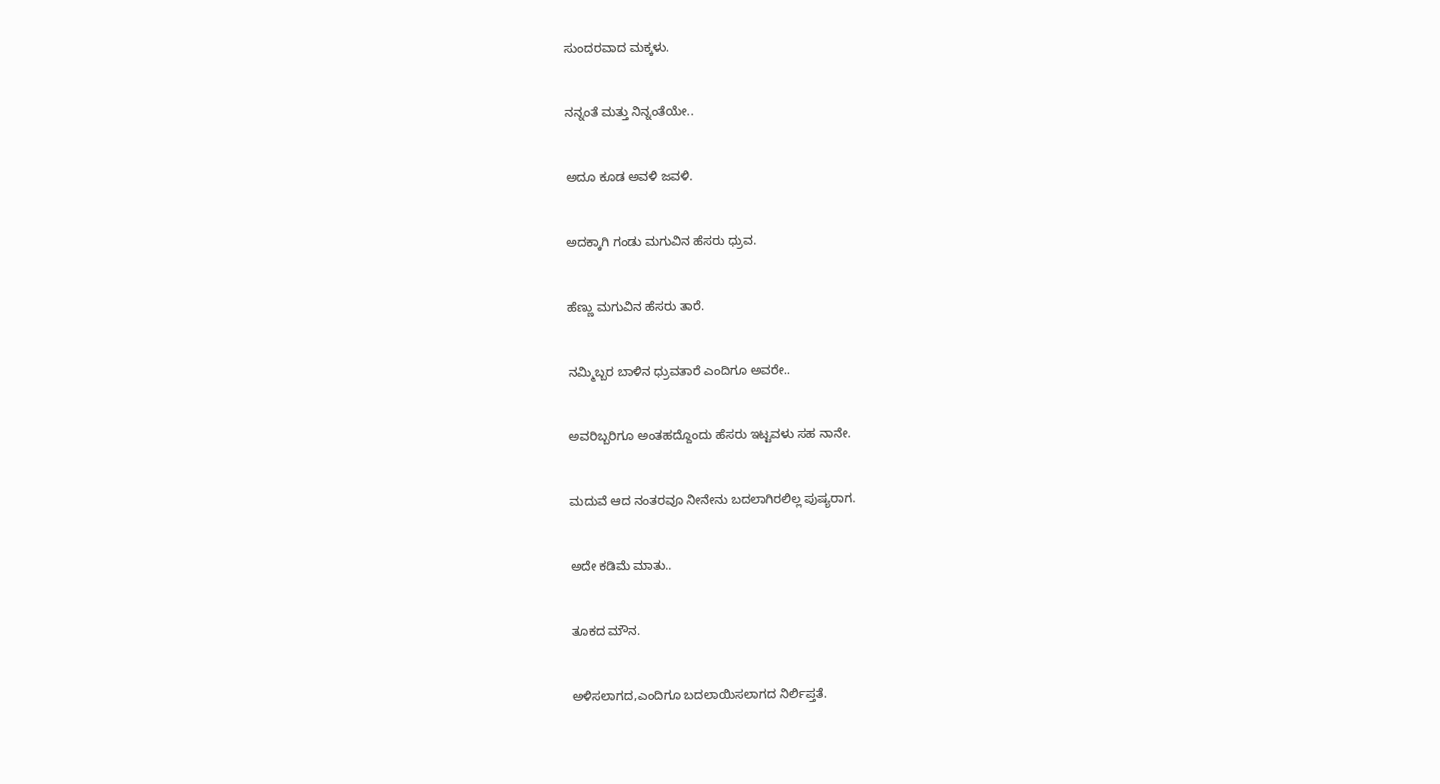ಸುಂದರವಾದ ಮಕ್ಕಳು.


ನನ್ನಂತೆ ಮತ್ತು ನಿನ್ನಂತೆಯೇ..


ಅದೂ ಕೂಡ ಅವಳಿ ಜವಳಿ.


ಅದಕ್ಕಾಗಿ ಗಂಡು ಮಗುವಿನ ಹೆಸರು ಧ್ರುವ.


ಹೆಣ್ಣು ಮಗುವಿನ ಹೆಸರು ತಾರೆ.


ನಮ್ಮಿಬ್ಬರ ಬಾಳಿನ ಧ್ರುವತಾರೆ ಎಂದಿಗೂ ಅವರೇ..


ಅವರಿಬ್ಬರಿಗೂ ಅಂತಹದ್ದೊಂದು ಹೆಸರು ಇಟ್ಟವಳು ಸಹ ನಾನೇ.


ಮದುವೆ ಆದ ನಂತರವೂ ನೀನೇನು ಬದಲಾಗಿರಲಿಲ್ಲ ಪುಷ್ಯರಾಗ.


ಅದೇ ಕಡಿಮೆ ಮಾತು..


ತೂಕದ ಮೌನ.


ಅಳಿಸಲಾಗದ,ಎಂದಿಗೂ ಬದಲಾಯಿಸಲಾಗದ ನಿರ್ಲಿಪ್ತತೆ.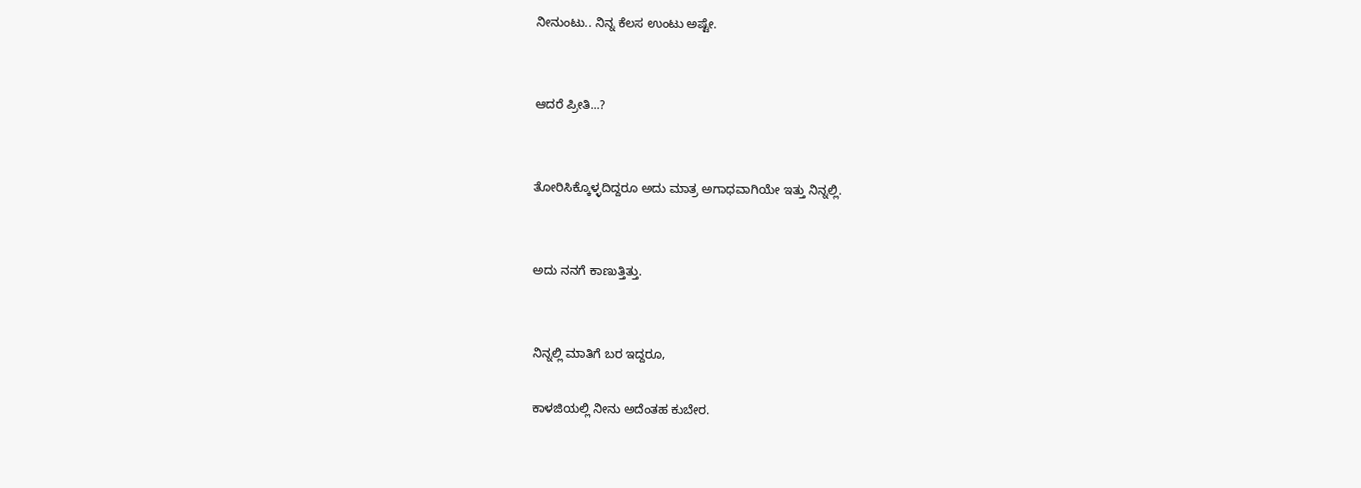ನೀನುಂಟು.. ನಿನ್ನ ಕೆಲಸ ಉಂಟು ಅಷ್ಟೇ.


ಆದರೆ ಪ್ರೀತಿ...?


ತೋರಿಸಿಕ್ಕೊಳ್ಳದಿದ್ದರೂ ಅದು ಮಾತ್ರ ಅಗಾಧವಾಗಿಯೇ ಇತ್ತು ನಿನ್ನಲ್ಲಿ.


ಅದು ನನಗೆ ಕಾಣುತ್ತಿತ್ತು.


ನಿನ್ನಲ್ಲಿ ಮಾತಿಗೆ ಬರ ಇದ್ದರೂ,

ಕಾಳಜಿಯಲ್ಲಿ ನೀನು ಅದೆಂತಹ ಕುಬೇರ.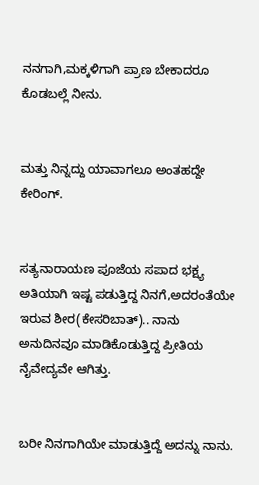ನನಗಾಗಿ,ಮಕ್ಕಳಿಗಾಗಿ ಪ್ರಾಣ ಬೇಕಾದರೂ ಕೊಡಬಲ್ಲೆ ನೀನು.


ಮತ್ತು ನಿನ್ನದ್ದು ಯಾವಾಗಲೂ ಅಂತಹದ್ದೇ ಕೇರಿಂಗ್.


ಸತ್ಯನಾರಾಯಣ ಪೂಜೆಯ ಸಪಾದ ಭಕ್ಷ್ಯ ಅತಿಯಾಗಿ ಇಷ್ಟ ಪಡುತ್ತಿದ್ದ ನಿನಗೆ,ಅದರಂತೆಯೇ ಇರುವ ಶೀರ(ಕೇಸರಿಬಾತ್).. ನಾನು ಅನುದಿನವೂ ಮಾಡಿಕೊಡುತ್ತಿದ್ದ ಪ್ರೀತಿಯ ನೈವೇದ್ಯವೇ ಆಗಿತ್ತು.


ಬರೀ ನಿನಗಾಗಿಯೇ ಮಾಡುತ್ತಿದ್ದೆ ಅದನ್ನು ನಾನು.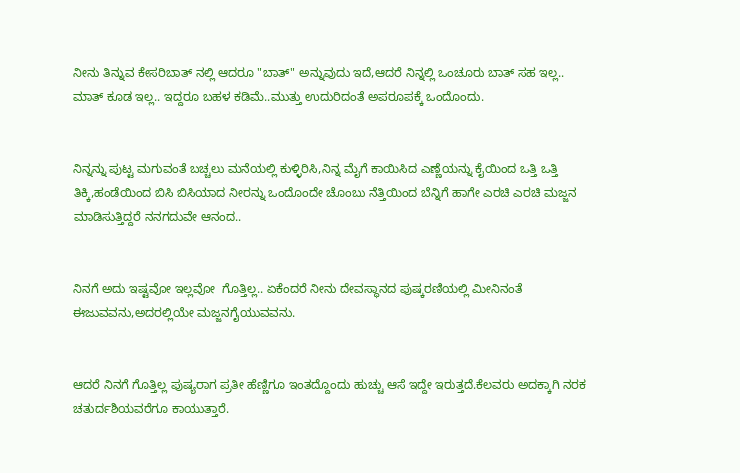ನೀನು ತಿನ್ನುವ ಕೇಸರಿಬಾತ್ ನಲ್ಲಿ ಆದರೂ "ಬಾತ್" ಅನ್ನುವುದು ಇದೆ,ಆದರೆ ನಿನ್ನಲ್ಲಿ ಒಂಚೂರು ಬಾತ್ ಸಹ ಇಲ್ಲ.. ಮಾತ್ ಕೂಡ ಇಲ್ಲ.. ಇದ್ದರೂ ಬಹಳ ಕಡಿಮೆ..ಮುತ್ತು ಉದುರಿದಂತೆ ಅಪರೂಪಕ್ಕೆ ಒಂದೊಂದು.


ನಿನ್ನನ್ನು ಪುಟ್ಟ ಮಗುವಂತೆ ಬಚ್ಚಲು ಮನೆಯಲ್ಲಿ ಕುಳ್ಳಿರಿಸಿ,ನಿನ್ನ ಮೈಗೆ ಕಾಯಿಸಿದ ಎಣ್ಣೆಯನ್ನು ಕೈಯಿಂದ ಒತ್ತಿ ಒತ್ತಿ  ತಿಕ್ಕಿ,ಹಂಡೆಯಿಂದ ಬಿಸಿ ಬಿಸಿಯಾದ ನೀರನ್ನು ಒಂದೊಂದೇ ಚೊಂಬು ನೆತ್ತಿಯಿಂದ ಬೆನ್ನಿಗೆ ಹಾಗೇ ಎರಚಿ ಎರಚಿ ಮಜ್ಜನ ಮಾಡಿಸುತ್ತಿದ್ದರೆ ನನಗದುವೇ ಆನಂದ..


ನಿನಗೆ ಅದು ಇಷ್ಟವೋ ಇಲ್ಲವೋ  ಗೊತ್ತಿಲ್ಲ.. ಏಕೆಂದರೆ ನೀನು ದೇವಸ್ಥಾನದ ಪುಷ್ಕರಣಿಯಲ್ಲಿ ಮೀನಿನಂತೆ ಈಜುವವನು,ಅದರಲ್ಲಿಯೇ ಮಜ್ಜನಗೈಯುವವನು.


ಆದರೆ ನಿನಗೆ ಗೊತ್ತಿಲ್ಲ ಪುಷ್ಯರಾಗ ಪ್ರತೀ ಹೆಣ್ಣಿಗೂ ಇಂತದ್ದೊಂದು ಹುಚ್ಚು ಆಸೆ ಇದ್ದೇ ಇರುತ್ತದೆ.ಕೆಲವರು ಅದಕ್ಕಾಗಿ ನರಕ ಚತುರ್ದಶಿಯವರೆಗೂ ಕಾಯುತ್ತಾರೆ.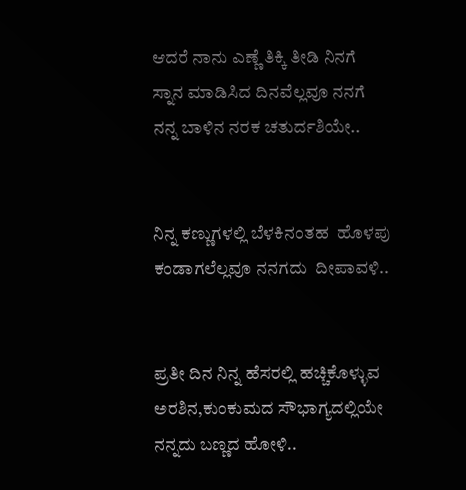ಆದರೆ ನಾನು ಎಣ್ಣೆ ತಿಕ್ಕಿ ತೀಡಿ ನಿನಗೆ ಸ್ನಾನ ಮಾಡಿಸಿದ ದಿನವೆಲ್ಲವೂ ನನಗೆ ನನ್ನ ಬಾಳಿನ ನರಕ ಚತುರ್ದಶಿಯೇ..


ನಿನ್ನ ಕಣ್ಣುಗಳಲ್ಲಿ ಬೆಳಕಿನಂತಹ  ಹೊಳಪು ಕಂಡಾಗಲೆಲ್ಲವೂ ನನಗದು  ದೀಪಾವಳಿ..


ಪ್ರತೀ ದಿನ ನಿನ್ನ ಹೆಸರಲ್ಲಿ ಹಚ್ಚಿಕೊಳ್ಳುವ ಅರಶಿನ,ಕುಂಕುಮದ ಸೌಭಾಗ್ಯದಲ್ಲಿಯೇ ನನ್ನದು ಬಣ್ಣದ ಹೋಳಿ..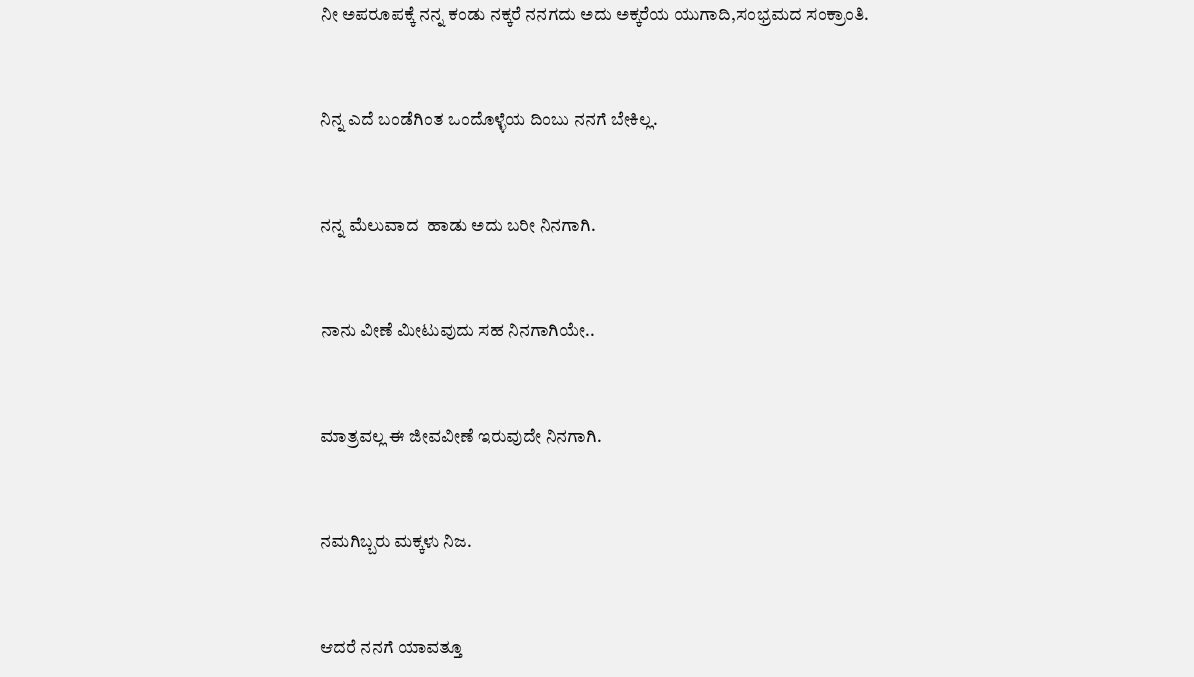ನೀ ಅಪರೂಪಕ್ಕೆ ನನ್ನ ಕಂಡು ನಕ್ಕರೆ ನನಗದು ಅದು ಅಕ್ಕರೆಯ ಯುಗಾದಿ,ಸಂಭ್ರಮದ ಸಂಕ್ರಾಂತಿ.


ನಿನ್ನ ಎದೆ ಬಂಡೆಗಿಂತ ಒಂದೊಳ್ಳೆಯ ದಿಂಬು ನನಗೆ ಬೇಕಿಲ್ಲ.


ನನ್ನ ಮೆಲುವಾದ  ಹಾಡು ಅದು ಬರೀ ನಿನಗಾಗಿ.


ನಾನು ವೀಣೆ ಮೀಟುವುದು ಸಹ ನಿನಗಾಗಿಯೇ..


ಮಾತ್ರವಲ್ಲ ಈ ಜೀವವೀಣೆ ಇರುವುದೇ ನಿನಗಾಗಿ.


ನಮಗಿಬ್ಬರು ಮಕ್ಕಳು ನಿಜ.


ಆದರೆ ನನಗೆ ಯಾವತ್ತೂ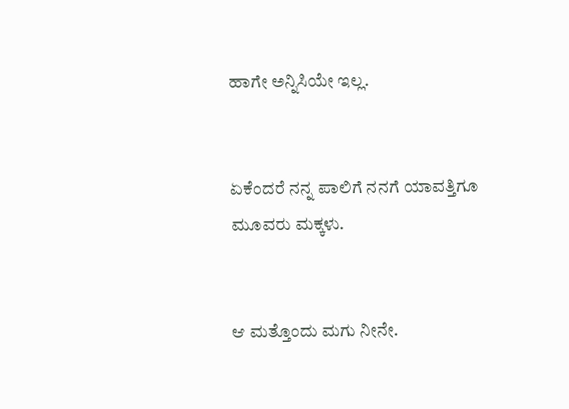ಹಾಗೇ ಅನ್ನಿಸಿಯೇ ಇಲ್ಲ.


ಏಕೆಂದರೆ ನನ್ನ ಪಾಲಿಗೆ ನನಗೆ ಯಾವತ್ತಿಗೂ ಮೂವರು ಮಕ್ಕಳು.


ಆ ಮತ್ತೊಂದು ಮಗು ನೀನೇ.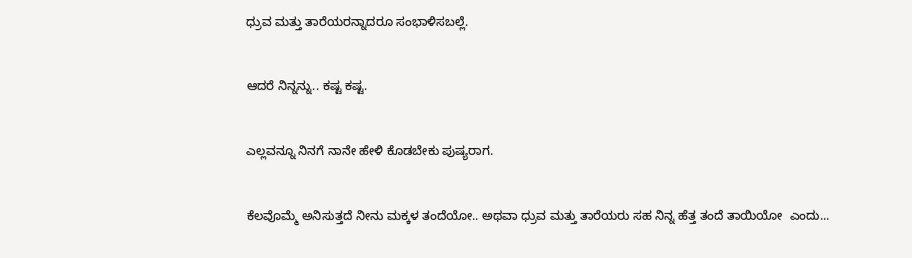ಧ್ರುವ ಮತ್ತು ತಾರೆಯರನ್ನಾದರೂ ಸಂಭಾಳಿಸಬಲ್ಲೆ.


ಆದರೆ ನಿನ್ನನ್ನು.. ಕಷ್ಟ ಕಷ್ಟ.


ಎಲ್ಲವನ್ನೂ ನಿನಗೆ ನಾನೇ ಹೇಳಿ ಕೊಡಬೇಕು ಪುಷ್ಯರಾಗ.


ಕೆಲವೊಮ್ಮೆ ಅನಿಸುತ್ತದೆ ನೀನು ಮಕ್ಕಳ ತಂದೆಯೋ.. ಅಥವಾ ಧ್ರುವ ಮತ್ತು ತಾರೆಯರು ಸಹ ನಿನ್ನ ಹೆತ್ತ ತಂದೆ ತಾಯಿಯೋ  ಎಂದು...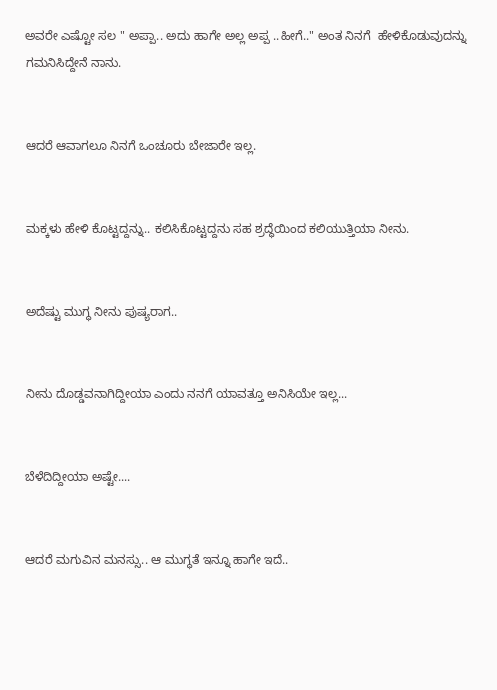ಅವರೇ ಎಷ್ಟೋ ಸಲ " ಅಪ್ಪಾ.. ಅದು ಹಾಗೇ ಅಲ್ಲ ಅಪ್ಪ ..ಹೀಗೆ.." ಅಂತ ನಿನಗೆ  ಹೇಳಿಕೊಡುವುದನ್ನು  ಗಮನಿಸಿದ್ದೇನೆ ನಾನು.


ಆದರೆ ಆವಾಗಲೂ ನಿನಗೆ ಒಂಚೂರು ಬೇಜಾರೇ ಇಲ್ಲ.


ಮಕ್ಕಳು ಹೇಳಿ ಕೊಟ್ಟದ್ದನ್ನು.. ಕಲಿಸಿಕೊಟ್ಟದ್ದನು ಸಹ ಶ್ರದ್ಧೆಯಿಂದ ಕಲಿಯುತ್ತಿಯಾ ನೀನು.


ಅದೆಷ್ಟು ಮುಗ್ಧ ನೀನು ಪುಷ್ಯರಾಗ..


ನೀನು ದೊಡ್ಡವನಾಗಿದ್ದೀಯಾ ಎಂದು ನನಗೆ ಯಾವತ್ತೂ ಅನಿಸಿಯೇ ಇಲ್ಲ...


ಬೆಳೆದಿದ್ದೀಯಾ ಅಷ್ಟೇ....


ಆದರೆ ಮಗುವಿನ ಮನಸ್ಸು.. ಆ ಮುಗ್ಧತೆ ಇನ್ನೂ ಹಾಗೇ ಇದೆ..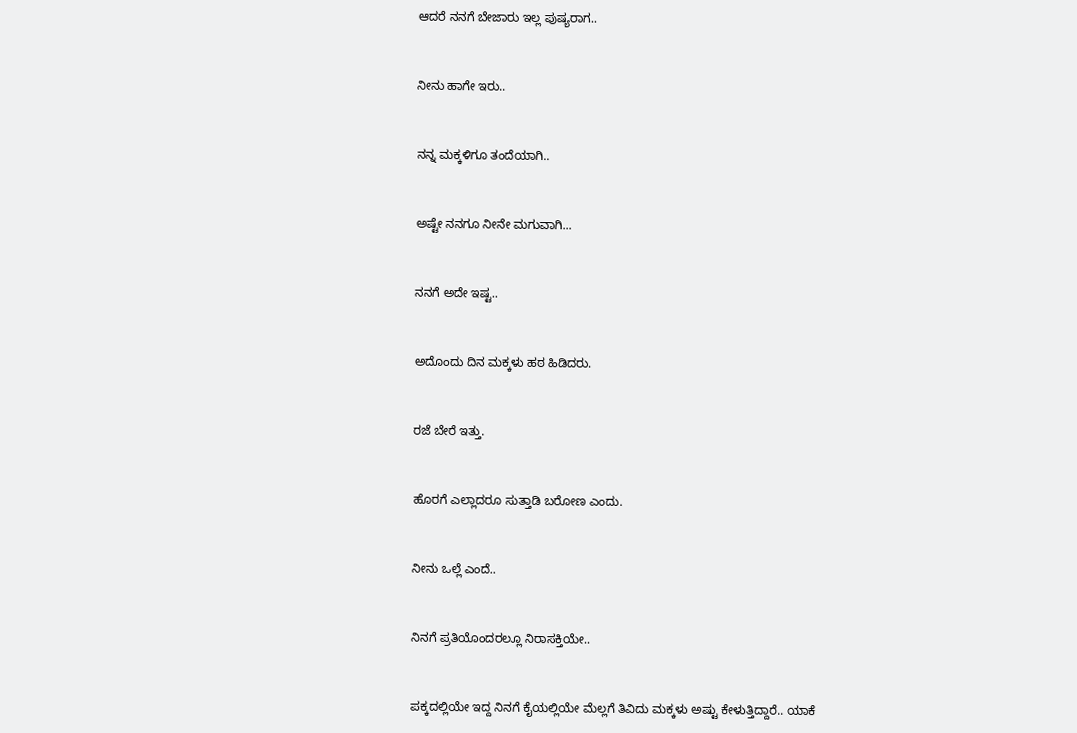ಆದರೆ ನನಗೆ ಬೇಜಾರು ಇಲ್ಲ ಪುಷ್ಯರಾಗ..


ನೀನು ಹಾಗೇ ಇರು..


ನನ್ನ ಮಕ್ಕಳಿಗೂ ತಂದೆಯಾಗಿ..


ಅಷ್ಟೇ ನನಗೂ ನೀನೇ ಮಗುವಾಗಿ...


ನನಗೆ ಅದೇ ಇಷ್ಟ..


ಅದೊಂದು ದಿನ ಮಕ್ಕಳು ಹಠ ಹಿಡಿದರು.


ರಜೆ ಬೇರೆ ಇತ್ತು.


ಹೊರಗೆ ಎಲ್ಲಾದರೂ ಸುತ್ತಾಡಿ ಬರೋಣ ಎಂದು.


ನೀನು ಒಲ್ಲೆ ಎಂದೆ..


ನಿನಗೆ ಪ್ರತಿಯೊಂದರಲ್ಲೂ ನಿರಾಸಕ್ತಿಯೇ..


ಪಕ್ಕದಲ್ಲಿಯೇ ಇದ್ದ ನಿನಗೆ ಕೈಯಲ್ಲಿಯೇ ಮೆಲ್ಲಗೆ ತಿವಿದು ಮಕ್ಕಳು ಅಷ್ಟು ಕೇಳುತ್ತಿದ್ದಾರೆ.. ಯಾಕೆ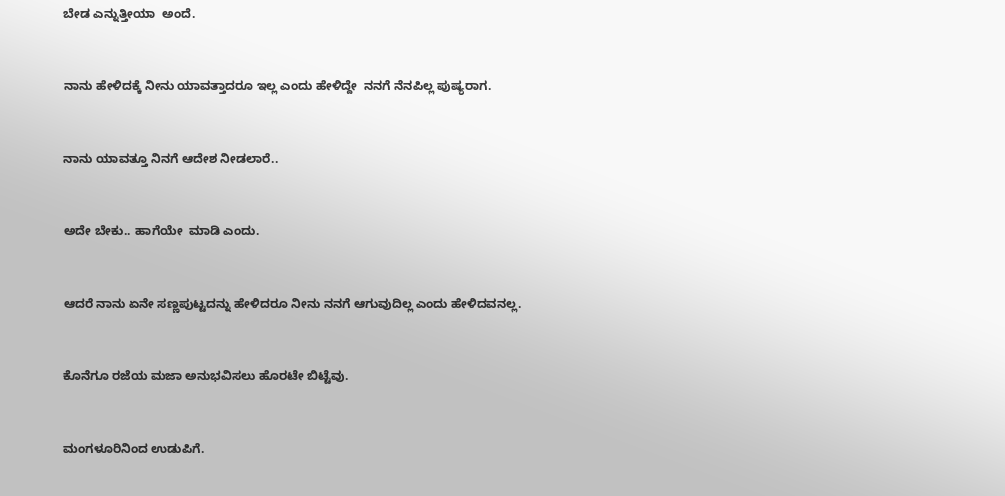ಬೇಡ ಎನ್ನುತ್ತೀಯಾ  ಅಂದೆ.


ನಾನು ಹೇಳಿದಕ್ಕೆ ನೀನು ಯಾವತ್ತಾದರೂ ಇಲ್ಲ ಎಂದು ಹೇಳಿದ್ದೇ  ನನಗೆ ನೆನಪಿಲ್ಲ ಪುಷ್ಯರಾಗ.


ನಾನು ಯಾವತ್ತೂ ನಿನಗೆ ಆದೇಶ ನೀಡಲಾರೆ..


ಅದೇ ಬೇಕು.. ಹಾಗೆಯೇ  ಮಾಡಿ ಎಂದು.


ಆದರೆ ನಾನು ಏನೇ ಸಣ್ಣಪುಟ್ಟದನ್ನು ಹೇಳಿದರೂ ನೀನು ನನಗೆ ಆಗುವುದಿಲ್ಲ ಎಂದು ಹೇಳಿದವನಲ್ಲ.


ಕೊನೆಗೂ ರಜೆಯ ಮಜಾ ಅನುಭವಿಸಲು ಹೊರಟೇ ಬಿಟ್ಟೆವು.


ಮಂಗಳೂರಿನಿಂದ ಉಡುಪಿಗೆ.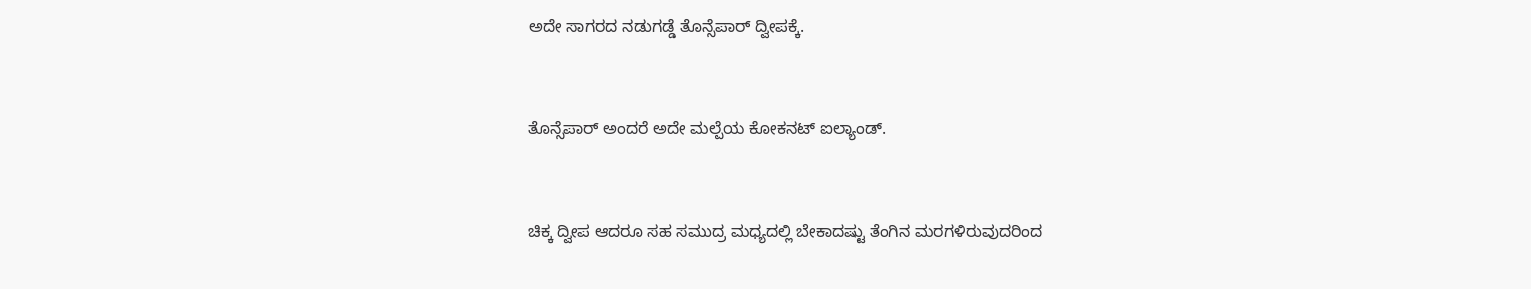ಅದೇ ಸಾಗರದ ನಡುಗಡ್ಡೆ ತೊನ್ಸೆಪಾರ್ ದ್ವೀಪಕ್ಕೆ.


ತೊನ್ಸೆಪಾರ್ ಅಂದರೆ ಅದೇ ಮಲ್ಪೆಯ ಕೋಕನಟ್ ಐಲ್ಯಾಂಡ್.


ಚಿಕ್ಕ ದ್ವೀಪ ಆದರೂ ಸಹ ಸಮುದ್ರ ಮಧ್ಯದಲ್ಲಿ ಬೇಕಾದಷ್ಟು ತೆಂಗಿನ ಮರಗಳಿರುವುದರಿಂದ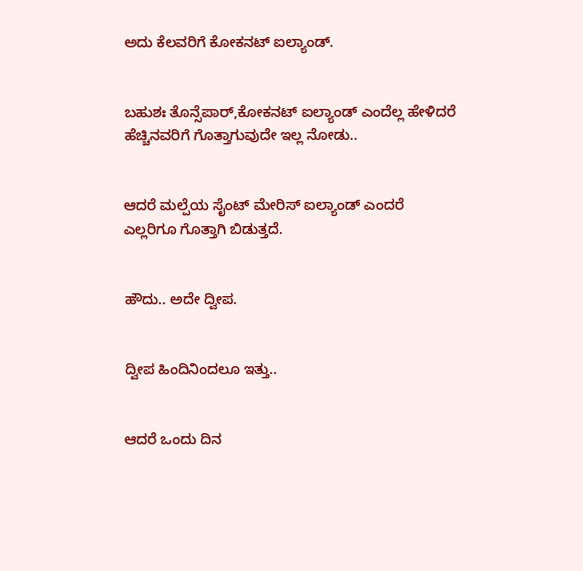ಅದು ಕೆಲವರಿಗೆ ಕೋಕನಟ್ ಐಲ್ಯಾಂಡ್.


ಬಹುಶಃ ತೊನ್ಸೆಪಾರ್,ಕೋಕನಟ್ ಐಲ್ಯಾಂಡ್ ಎಂದೆಲ್ಲ ಹೇಳಿದರೆ ಹೆಚ್ಚಿನವರಿಗೆ ಗೊತ್ತಾಗುವುದೇ ಇಲ್ಲ ನೋಡು..


ಆದರೆ ಮಲ್ಪೆಯ ಸೈಂಟ್ ಮೇರಿಸ್ ಐಲ್ಯಾಂಡ್ ಎಂದರೆ ಎಲ್ಲರಿಗೂ ಗೊತ್ತಾಗಿ ಬಿಡುತ್ತದೆ.


ಹೌದು.. ಅದೇ ದ್ವೀಪ.


ದ್ವೀಪ ಹಿಂದಿನಿಂದಲೂ ಇತ್ತು..


ಆದರೆ ಒಂದು ದಿನ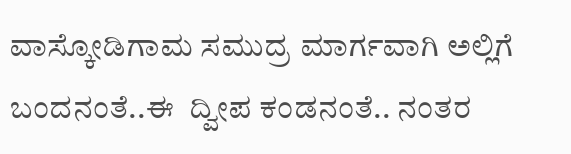ವಾಸ್ಕೋಡಿಗಾಮ ಸಮುದ್ರ ಮಾರ್ಗವಾಗಿ ಅಲ್ಲಿಗೆ ಬಂದನಂತೆ..ಈ  ದ್ವೀಪ ಕಂಡನಂತೆ.. ನಂತರ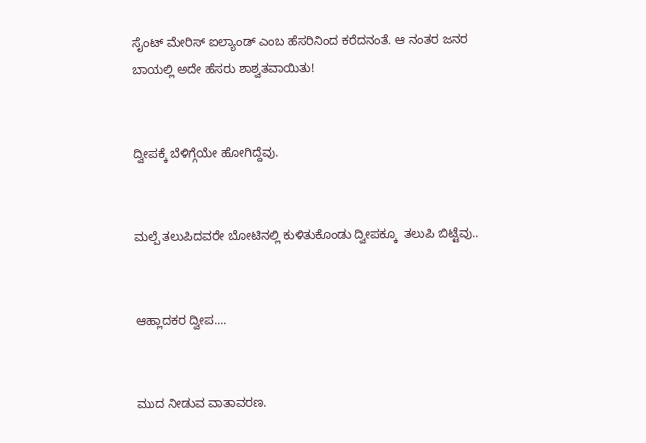ಸೈಂಟ್ ಮೇರಿಸ್ ಐಲ್ಯಾಂಡ್ ಎಂಬ ಹೆಸರಿನಿಂದ ಕರೆದನಂತೆ. ಆ ನಂತರ ಜನರ ಬಾಯಲ್ಲಿ ಅದೇ ಹೆಸರು ಶಾಶ್ವತವಾಯಿತು!


ದ್ವೀಪಕ್ಕೆ ಬೆಳಿಗ್ಗೆಯೇ ಹೋಗಿದ್ದೆವು.


ಮಲ್ಪೆ ತಲುಪಿದವರೇ ಬೋಟಿನಲ್ಲಿ ಕುಳಿತುಕೊಂಡು ದ್ವೀಪಕ್ಕೂ  ತಲುಪಿ ಬಿಟ್ಟೆವು..


ಆಹ್ಲಾದಕರ ದ್ವೀಪ....


ಮುದ ನೀಡುವ ವಾತಾವರಣ.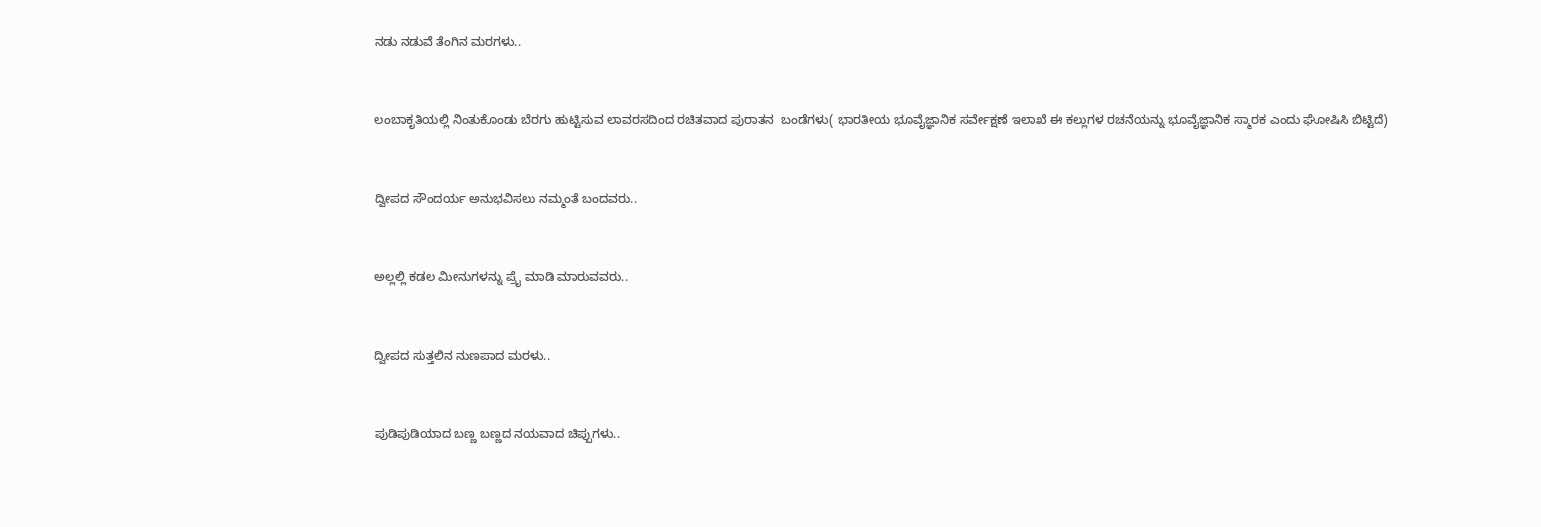ನಡು ನಡುವೆ ತೆಂಗಿನ ಮರಗಳು..


ಲಂಬಾಕೃತಿಯಲ್ಲಿ ನಿಂತುಕೊಂಡು ಬೆರಗು ಹುಟ್ಟಿಸುವ ಲಾವರಸದಿಂದ ರಚಿತವಾದ ಪುರಾತನ  ಬಂಡೆಗಳು( ಭಾರತೀಯ ಭೂವೈಜ್ಞಾನಿಕ ಸರ್ವೇಕ್ಷಣೆ ಇಲಾಖೆ ಈ ಕಲ್ಲುಗಳ ರಚನೆಯನ್ನು ಭೂವೈಜ್ಞಾನಿಕ ಸ್ಮಾರಕ ಎಂದು ಘೋಷಿಸಿ ಬಿಟ್ಟಿದೆ)


ದ್ವೀಪದ ಸೌಂದರ್ಯ ಅನುಭವಿಸಲು ನಮ್ಮಂತೆ ಬಂದವರು..


ಅಲ್ಲಲ್ಲಿ ಕಡಲ ಮೀನುಗಳನ್ನು ಪ್ರೈ ಮಾಡಿ ಮಾರುವವರು..


ದ್ವೀಪದ ಸುತ್ತಲಿನ ನುಣಪಾದ ಮರಳು..


ಪುಡಿಪುಡಿಯಾದ ಬಣ್ಣ ಬಣ್ಣದ ನಯವಾದ ಚಿಪ್ಪುಗಳು..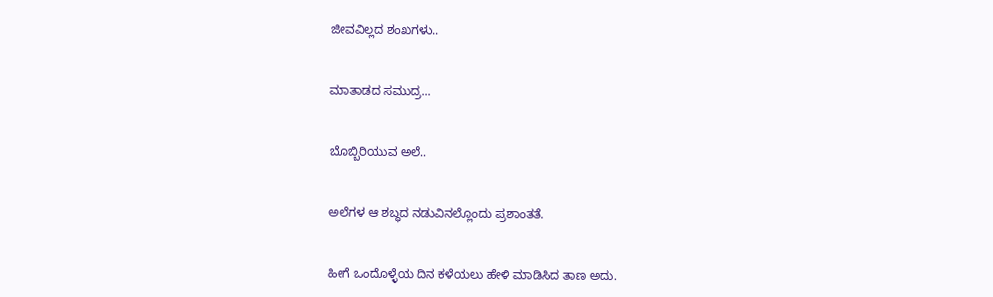ಜೀವವಿಲ್ಲದ ಶಂಖಗಳು..


ಮಾತಾಡದ ಸಮುದ್ರ...


ಬೊಬ್ಬಿರಿಯುವ ಅಲೆ..


ಅಲೆಗಳ ಆ ಶಬ್ಧದ ನಡುವಿನಲ್ಲೊಂದು ಪ್ರಶಾಂತತೆ.


ಹೀಗೆ ಒಂದೊಳ್ಳೆಯ ದಿನ ಕಳೆಯಲು ಹೇಳಿ ಮಾಡಿಸಿದ ತಾಣ ಅದು.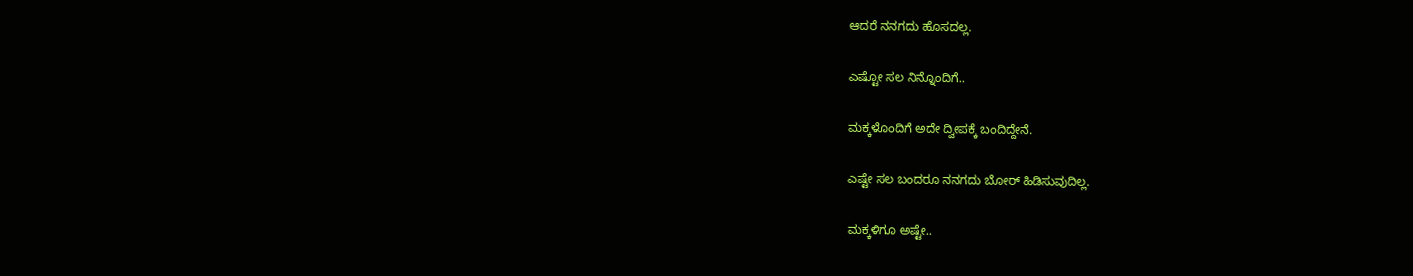ಆದರೆ ನನಗದು ಹೊಸದಲ್ಲ.


ಎಷ್ಟೋ ಸಲ ನಿನ್ನೊಂದಿಗೆ..


ಮಕ್ಕಳೊಂದಿಗೆ ಅದೇ ದ್ವೀಪಕ್ಕೆ ಬಂದಿದ್ದೇನೆ.


ಎಷ್ಟೇ ಸಲ ಬಂದರೂ ನನಗದು ಬೋರ್ ಹಿಡಿಸುವುದಿಲ್ಲ.


ಮಕ್ಕಳಿಗೂ ಅಷ್ಟೇ..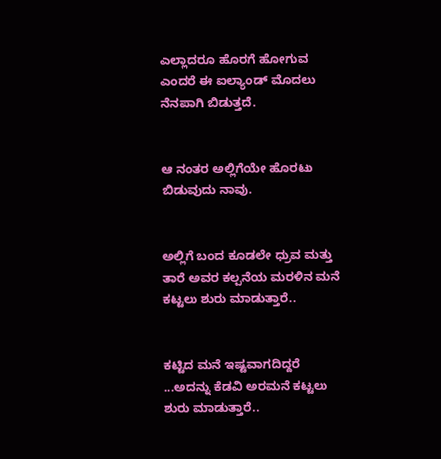ಎಲ್ಲಾದರೂ ಹೊರಗೆ ಹೋಗುವ ಎಂದರೆ ಈ ಐಲ್ಯಾಂಡ್ ಮೊದಲು ನೆನಪಾಗಿ ಬಿಡುತ್ತದೆ.


ಆ ನಂತರ ಅಲ್ಲಿಗೆಯೇ ಹೊರಟು ಬಿಡುವುದು ನಾವು.


ಅಲ್ಲಿಗೆ ಬಂದ ಕೂಡಲೇ ಧ್ರುವ ಮತ್ತು ತಾರೆ ಅವರ ಕಲ್ಪನೆಯ ಮರಳಿನ ಮನೆ ಕಟ್ಟಲು ಶುರು ಮಾಡುತ್ತಾರೆ..


ಕಟ್ಟಿದ ಮನೆ ಇಷ್ಟವಾಗದಿದ್ದರೆ ...ಅದನ್ನು ಕೆಡವಿ ಅರಮನೆ ಕಟ್ಟಲು ಶುರು ಮಾಡುತ್ತಾರೆ..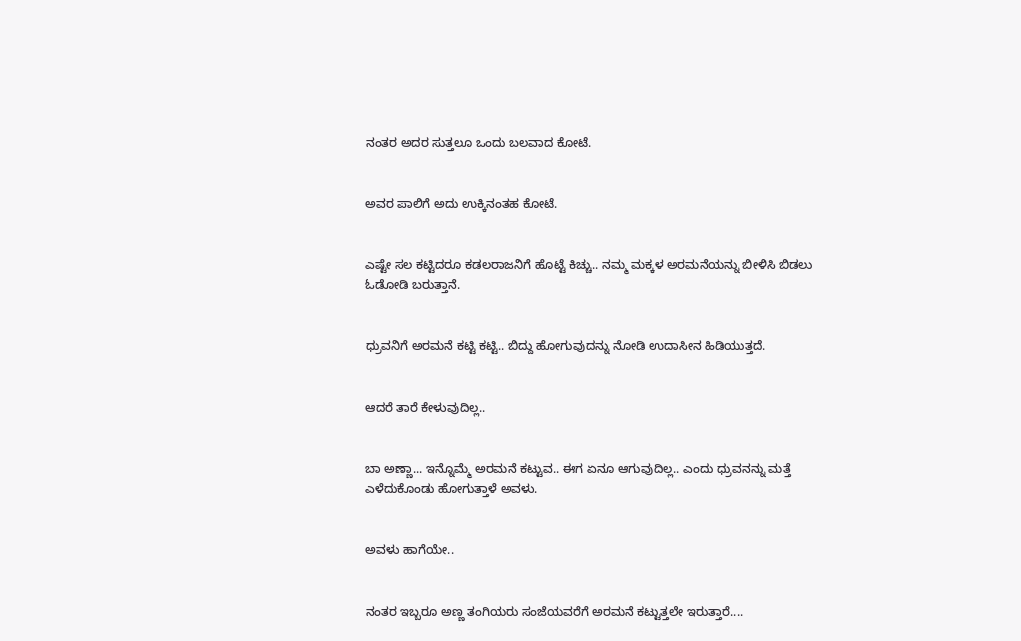ನಂತರ ಅದರ ಸುತ್ತಲೂ ಒಂದು ಬಲವಾದ ಕೋಟೆ.


ಅವರ ಪಾಲಿಗೆ ಅದು ಉಕ್ಕಿನಂತಹ ಕೋಟೆ.


ಎಷ್ಟೇ ಸಲ ಕಟ್ಟಿದರೂ ಕಡಲರಾಜನಿಗೆ ಹೊಟ್ಟೆ ಕಿಚ್ಚು.. ನಮ್ಮ ಮಕ್ಕಳ ಅರಮನೆಯನ್ನು ಬೀಳಿಸಿ ಬಿಡಲು ಓಡೋಡಿ ಬರುತ್ತಾನೆ.


ಧ್ರುವನಿಗೆ ಅರಮನೆ ಕಟ್ಟಿ ಕಟ್ಟಿ.. ಬಿದ್ದು ಹೋಗುವುದನ್ನು ನೋಡಿ ಉದಾಸೀನ ಹಿಡಿಯುತ್ತದೆ.


ಆದರೆ ತಾರೆ ಕೇಳುವುದಿಲ್ಲ..


ಬಾ ಅಣ್ಣಾ... ಇನ್ನೊಮ್ಮೆ ಅರಮನೆ ಕಟ್ಟುವ.. ಈಗ ಏನೂ ಆಗುವುದಿಲ್ಲ.. ಎಂದು ಧ್ರುವನನ್ನು ಮತ್ತೆ  ಎಳೆದುಕೊಂಡು ಹೋಗುತ್ತಾಳೆ ಅವಳು.


ಅವಳು ಹಾಗೆಯೇ..


ನಂತರ ಇಬ್ಬರೂ ಅಣ್ಣ ತಂಗಿಯರು ಸಂಜೆಯವರೆಗೆ ಅರಮನೆ ಕಟ್ಟುತ್ತಲೇ ಇರುತ್ತಾರೆ....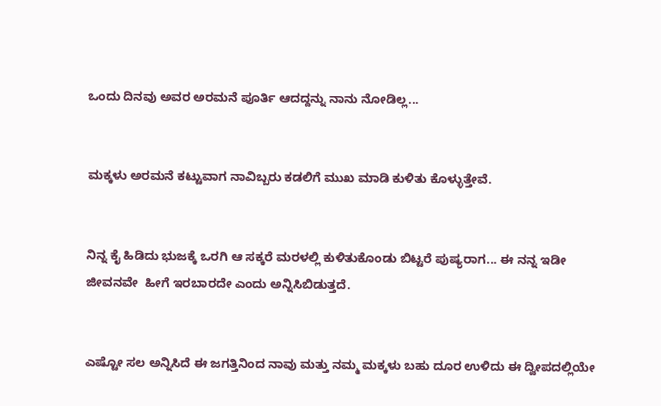ಒಂದು ದಿನವು ಅವರ ಅರಮನೆ ಪೂರ್ತಿ ಆದದ್ದನ್ನು ನಾನು ನೋಡಿಲ್ಲ...


ಮಕ್ಕಳು ಅರಮನೆ ಕಟ್ಟುವಾಗ ನಾವಿಬ್ಬರು ಕಡಲಿಗೆ ಮುಖ ಮಾಡಿ ಕುಳಿತು ಕೊಳ್ಳುತ್ತೇವೆ.


ನಿನ್ನ ಕೈ ಹಿಡಿದು ಭುಜಕ್ಕೆ ಒರಗಿ ಆ ಸಕ್ಕರೆ ಮರಳಲ್ಲಿ ಕುಳಿತುಕೊಂಡು ಬಿಟ್ಟರೆ ಪುಷ್ಯರಾಗ... ಈ ನನ್ನ ಇಡೀ ಜೀವನವೇ  ಹೀಗೆ ಇರಬಾರದೇ ಎಂದು ಅನ್ನಿಸಿಬಿಡುತ್ತದೆ.


ಎಷ್ಟೋ ಸಲ ಅನ್ನಿಸಿದೆ ಈ ಜಗತ್ತಿನಿಂದ ನಾವು ಮತ್ತು ನಮ್ಮ ಮಕ್ಕಳು ಬಹು ದೂರ ಉಳಿದು ಈ ದ್ವೀಪದಲ್ಲಿಯೇ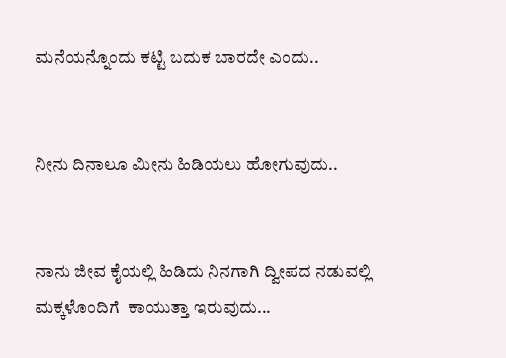ಮನೆಯನ್ನೊಂದು ಕಟ್ಟಿ ಬದುಕ ಬಾರದೇ ಎಂದು..


ನೀನು ದಿನಾಲೂ ಮೀನು ಹಿಡಿಯಲು ಹೋಗುವುದು..


ನಾನು ಜೀವ ಕೈಯಲ್ಲಿ ಹಿಡಿದು ನಿನಗಾಗಿ ದ್ವೀಪದ ನಡುವಲ್ಲಿ ಮಕ್ಕಳೊಂದಿಗೆ  ಕಾಯುತ್ತಾ ಇರುವುದು...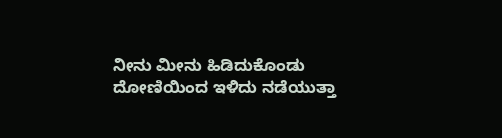ನೀನು ಮೀನು ಹಿಡಿದುಕೊಂಡು ದೋಣಿಯಿಂದ ಇಳಿದು ನಡೆಯುತ್ತಾ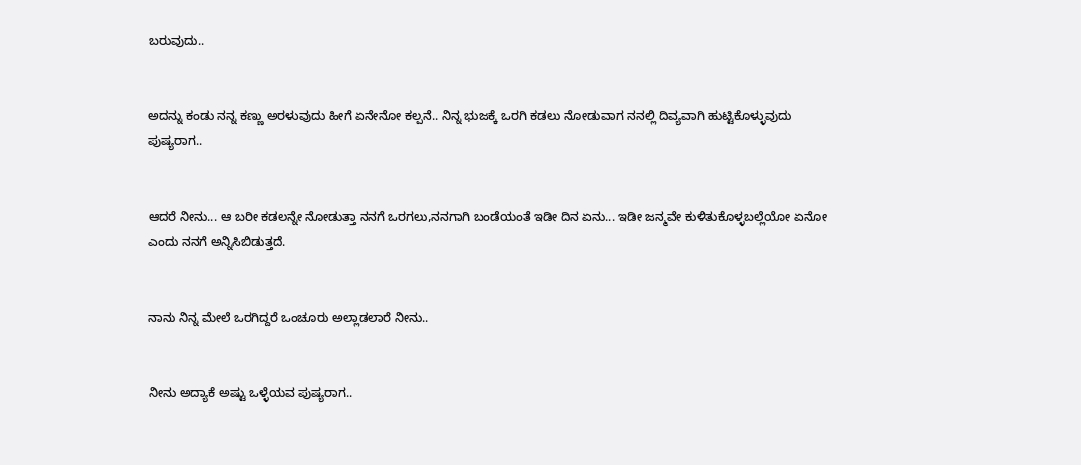ಬರುವುದು..


ಅದನ್ನು ಕಂಡು ನನ್ನ ಕಣ್ಣು ಅರಳುವುದು ಹೀಗೆ ಏನೇನೋ ಕಲ್ಪನೆ.. ನಿನ್ನ ಭುಜಕ್ಕೆ ಒರಗಿ ಕಡಲು ನೋಡುವಾಗ ನನಲ್ಲಿ ದಿವ್ಯವಾಗಿ ಹುಟ್ಟಿಕೊಳ್ಳುವುದು ಪುಷ್ಯರಾಗ..


ಆದರೆ ನೀನು... ಆ ಬರೀ ಕಡಲನ್ನೇ ನೋಡುತ್ತಾ ನನಗೆ ಒರಗಲು,ನನಗಾಗಿ ಬಂಡೆಯಂತೆ ಇಡೀ ದಿನ ಏನು... ಇಡೀ ಜನ್ಮವೇ ಕುಳಿತುಕೊಳ್ಳಬಲ್ಲೆಯೋ ಏನೋ ಎಂದು ನನಗೆ ಅನ್ನಿಸಿಬಿಡುತ್ತದೆ.


ನಾನು ನಿನ್ನ ಮೇಲೆ ಒರಗಿದ್ದರೆ ಒಂಚೂರು ಅಲ್ಲಾಡಲಾರೆ ನೀನು..


ನೀನು ಅದ್ಯಾಕೆ ಅಷ್ಟು ಒಳ್ಳೆಯವ ಪುಷ್ಯರಾಗ..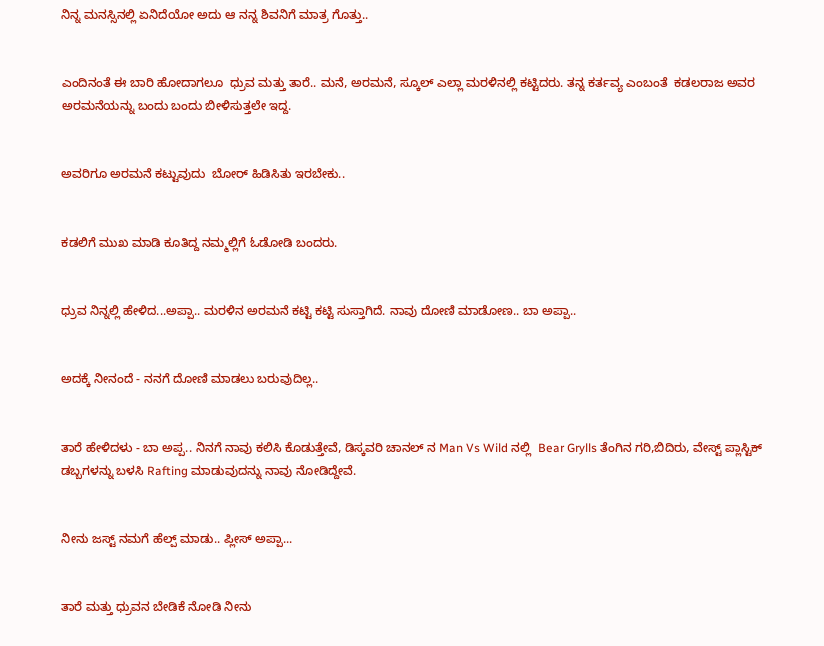ನಿನ್ನ ಮನಸ್ಸಿನಲ್ಲಿ ಏನಿದೆಯೋ ಅದು ಆ ನನ್ನ ಶಿವನಿಗೆ ಮಾತ್ರ ಗೊತ್ತು..


ಎಂದಿನಂತೆ ಈ ಬಾರಿ ಹೋದಾಗಲೂ  ಧ್ರುವ ಮತ್ತು ತಾರೆ.. ಮನೆ, ಅರಮನೆ, ಸ್ಕೂಲ್ ಎಲ್ಲಾ ಮರಳಿನಲ್ಲಿ ಕಟ್ಟಿದರು. ತನ್ನ ಕರ್ತವ್ಯ ಎಂಬಂತೆ  ಕಡಲರಾಜ ಅವರ ಅರಮನೆಯನ್ನು ಬಂದು ಬಂದು ಬೀಳಿಸುತ್ತಲೇ ಇದ್ದ.


ಅವರಿಗೂ ಅರಮನೆ ಕಟ್ಟುವುದು  ಬೋರ್ ಹಿಡಿಸಿತು ಇರಬೇಕು..


ಕಡಲಿಗೆ ಮುಖ ಮಾಡಿ ಕೂತಿದ್ದ ನಮ್ಮಲ್ಲಿಗೆ ಓಡೋಡಿ ಬಂದರು.


ಧ್ರುವ ನಿನ್ನಲ್ಲಿ ಹೇಳಿದ...ಅಪ್ಪಾ.. ಮರಳಿನ ಅರಮನೆ ಕಟ್ಟಿ ಕಟ್ಟಿ ಸುಸ್ತಾಗಿದೆ. ನಾವು ದೋಣಿ ಮಾಡೋಣ.. ಬಾ ಅಪ್ಪಾ..


ಅದಕ್ಕೆ ನೀನಂದೆ - ನನಗೆ ದೋಣಿ ಮಾಡಲು ಬರುವುದಿಲ್ಲ..


ತಾರೆ ಹೇಳಿದಳು - ಬಾ ಅಪ್ಪ.. ನಿನಗೆ ನಾವು ಕಲಿಸಿ ಕೊಡುತ್ತೇವೆ, ಡಿಸ್ಕವರಿ ಚಾನಲ್ ನ Man Vs Wild ನಲ್ಲಿ  Bear Grylls ತೆಂಗಿನ ಗರಿ,ಬಿದಿರು, ವೇಸ್ಟ್ ಪ್ಲಾಸ್ಟಿಕ್ ಡಬ್ಬಗಳನ್ನು ಬಳಸಿ Rafting ಮಾಡುವುದನ್ನು ನಾವು ನೋಡಿದ್ದೇವೆ.


ನೀನು ಜಸ್ಟ್ ನಮಗೆ ಹೆಲ್ಪ್ ಮಾಡು.. ಪ್ಲೀಸ್ ಅಪ್ಪಾ...


ತಾರೆ ಮತ್ತು ಧ್ರುವನ ಬೇಡಿಕೆ ನೋಡಿ ನೀನು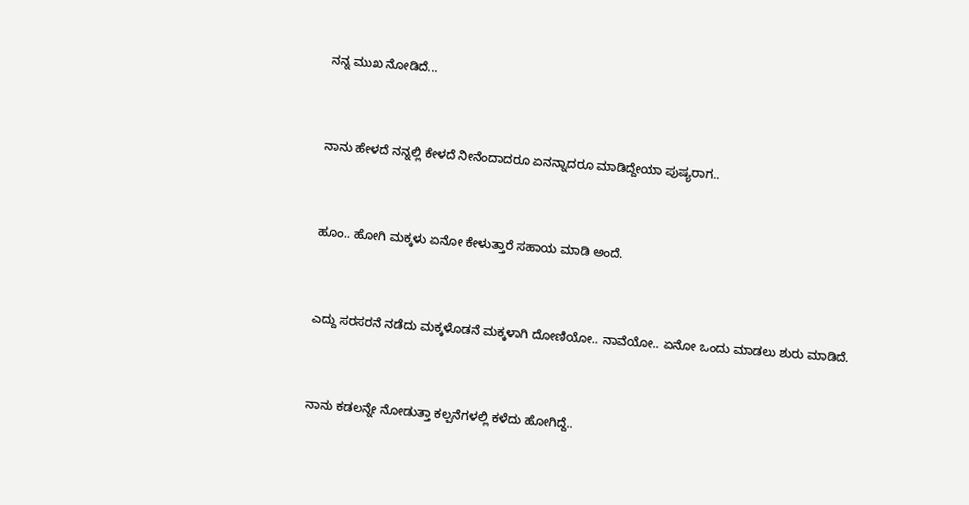ನನ್ನ ಮುಖ ನೋಡಿದೆ...


ನಾನು ಹೇಳದೆ ನನ್ನಲ್ಲಿ ಕೇಳದೆ ನೀನೆಂದಾದರೂ ಏನನ್ನಾದರೂ ಮಾಡಿದ್ದೇಯಾ ಪುಷ್ಯರಾಗ..


ಹೂಂ.. ಹೋಗಿ ಮಕ್ಕಳು ಏನೋ ಕೇಳುತ್ತಾರೆ ಸಹಾಯ ಮಾಡಿ ಅಂದೆ.


ಎದ್ದು ಸರಸರನೆ ನಡೆದು ಮಕ್ಕಳೊಡನೆ ಮಕ್ಕಳಾಗಿ ದೋಣಿಯೋ.. ನಾವೆಯೋ.. ಏನೋ ಒಂದು ಮಾಡಲು ಶುರು ಮಾಡಿದೆ.


ನಾನು ಕಡಲನ್ನೇ ನೋಡುತ್ತಾ ಕಲ್ಪನೆಗಳಲ್ಲಿ ಕಳೆದು ಹೋಗಿದ್ದೆ..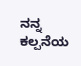ನನ್ನ ಕಲ್ಪನೆಯ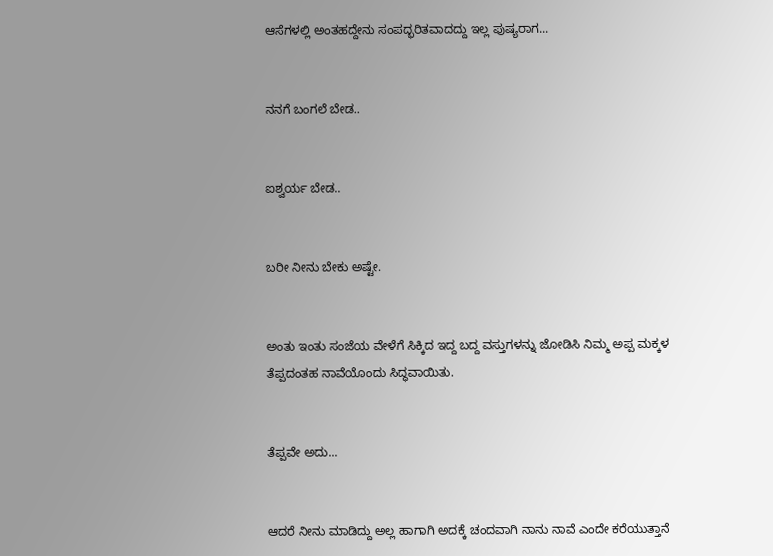ಆಸೆಗಳಲ್ಲಿ ಅಂತಹದ್ದೇನು ಸಂಪದ್ಭರಿತವಾದದ್ದು ಇಲ್ಲ ಪುಷ್ಯರಾಗ...


ನನಗೆ ಬಂಗಲೆ ಬೇಡ..


ಐಶ್ವರ್ಯ ಬೇಡ..


ಬರೀ ನೀನು ಬೇಕು ಅಷ್ಟೇ.


ಅಂತು ಇಂತು ಸಂಜೆಯ ವೇಳೆಗೆ ಸಿಕ್ಕಿದ ಇದ್ದ ಬದ್ದ ವಸ್ತುಗಳನ್ನು ಜೋಡಿಸಿ ನಿಮ್ಮ ಅಪ್ಪ ಮಕ್ಕಳ ತೆಪ್ಪದಂತಹ ನಾವೆಯೊಂದು ಸಿದ್ಧವಾಯಿತು.


ತೆಪ್ಪವೇ ಅದು...


ಆದರೆ ನೀನು ಮಾಡಿದ್ದು ಅಲ್ಲ ಹಾಗಾಗಿ ಅದಕ್ಕೆ ಚಂದವಾಗಿ ನಾನು ನಾವೆ ಎಂದೇ ಕರೆಯುತ್ತಾನೆ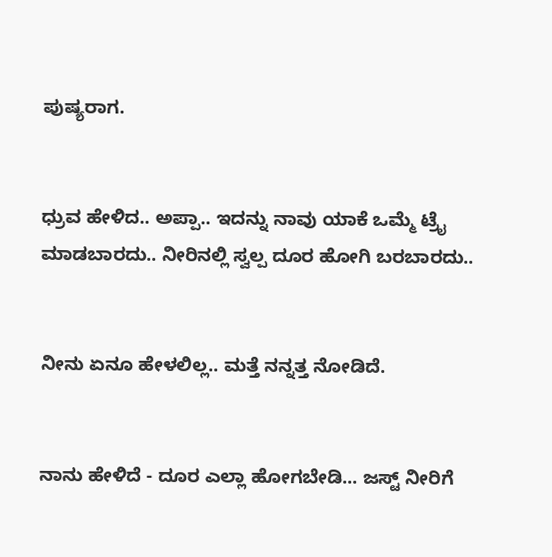ಪುಷ್ಯರಾಗ.


ಧ್ರುವ ಹೇಳಿದ.. ಅಪ್ಪಾ.. ಇದನ್ನು ನಾವು ಯಾಕೆ ಒಮ್ಮೆ ಟ್ರೈ ಮಾಡಬಾರದು.. ನೀರಿನಲ್ಲಿ ಸ್ವಲ್ಪ ದೂರ ಹೋಗಿ ಬರಬಾರದು..


ನೀನು ಏನೂ ಹೇಳಲಿಲ್ಲ.. ಮತ್ತೆ ನನ್ನತ್ತ ನೋಡಿದೆ.


ನಾನು ಹೇಳಿದೆ - ದೂರ ಎಲ್ಲಾ ಹೋಗಬೇಡಿ... ಜಸ್ಟ್ ನೀರಿಗೆ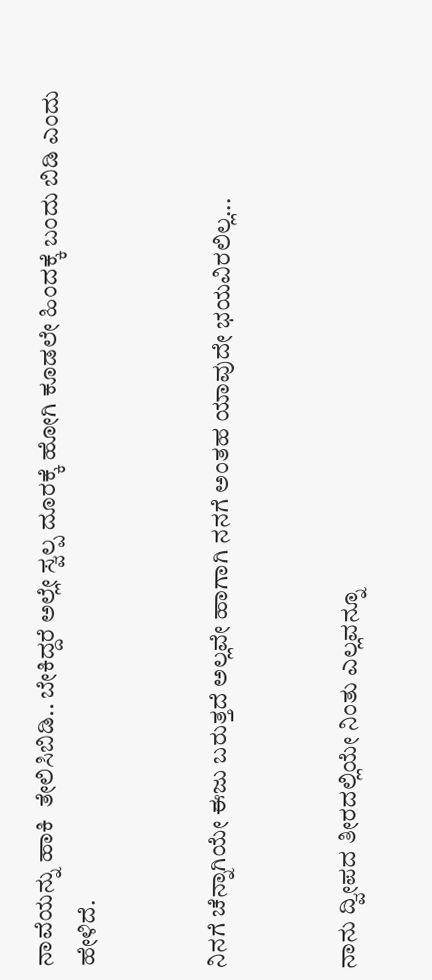ನಾವೆಯನ್ನು ಹಾಕಿ  ತೇಲಿಸಿಬಿಡಿ.. ಬೇಕಿದ್ದರೆ ಅಲ್ಲೇ ಸ್ವಲ್ಪ ದೂರಕ್ಕೆ ಹೋಗಿ ಕೂಡಲೇ ಹಿಂದಕ್ಕೆ ಬಂದು ಬಿಡಿ ಎಂದು ಹೇಳಿದೆ.


ನಿನಗೆ ಚೆನ್ನಾಗಿಯೇ ಈಜು ಬರುತ್ತದೆ ಅಲ್ಲವೇ ಹಾಗಾಗಿ ನನಗೆ ಅಂತಹ ಯಾವುದೇ ಭಯವಿರಲಿಲ್ಲ...


ನಾನು ದ್ವೀಪದ ತೀರದಲ್ಲಿಯೇ ನಿಂತು ಎಲ್ಲವನ್ನೂ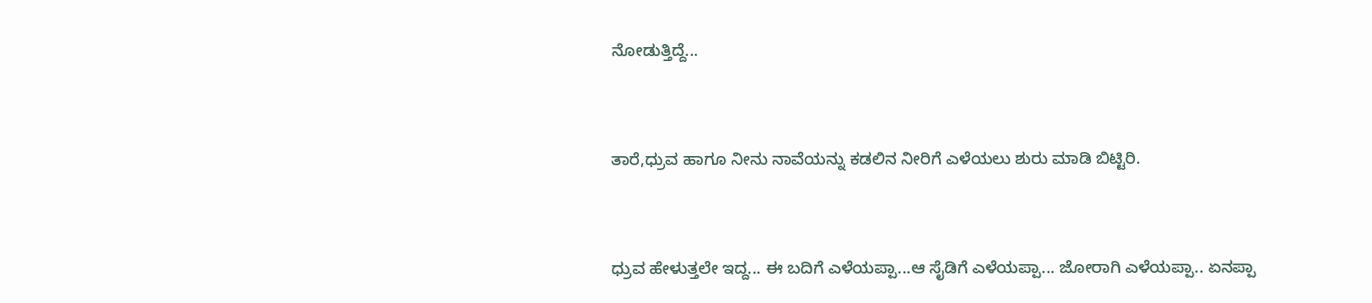ನೋಡುತ್ತಿದ್ದೆ...


ತಾರೆ,ಧ್ರುವ ಹಾಗೂ ನೀನು ನಾವೆಯನ್ನು ಕಡಲಿನ ನೀರಿಗೆ ಎಳೆಯಲು ಶುರು ಮಾಡಿ ಬಿಟ್ಟಿರಿ.


ಧ್ರುವ ಹೇಳುತ್ತಲೇ ಇದ್ದ... ಈ ಬದಿಗೆ ಎಳೆಯಪ್ಪಾ...ಆ ಸೈಡಿಗೆ ಎಳೆಯಪ್ಪಾ... ಜೋರಾಗಿ ಎಳೆಯಪ್ಪಾ.. ಏನಪ್ಪಾ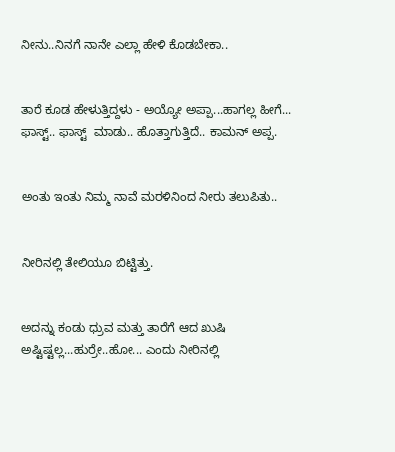ನೀನು..ನಿನಗೆ ನಾನೇ ಎಲ್ಲಾ ಹೇಳಿ ಕೊಡಬೇಕಾ..


ತಾರೆ ಕೂಡ ಹೇಳುತ್ತಿದ್ದಳು - ಅಯ್ಯೋ ಅಪ್ಪಾ...ಹಾಗಲ್ಲ ಹೀಗೆ... ಫಾಸ್ಟ್.. ಫಾಸ್ಟ್  ಮಾಡು.. ಹೊತ್ತಾಗುತ್ತಿದೆ.. ಕಾಮನ್ ಅಪ್ಪ.


ಅಂತು ಇಂತು ನಿಮ್ಮ ನಾವೆ ಮರಳಿನಿಂದ ನೀರು ತಲುಪಿತು..


ನೀರಿನಲ್ಲಿ ತೇಲಿಯೂ ಬಿಟ್ಟಿತ್ತು.


ಅದನ್ನು ಕಂಡು ಧ್ರುವ ಮತ್ತು ತಾರೆಗೆ ಆದ ಖುಷಿ ಅಷ್ಟಿಷ್ಟಲ್ಲ...ಹುರ್ರೇ..ಹೋ... ಎಂದು ನೀರಿನಲ್ಲಿ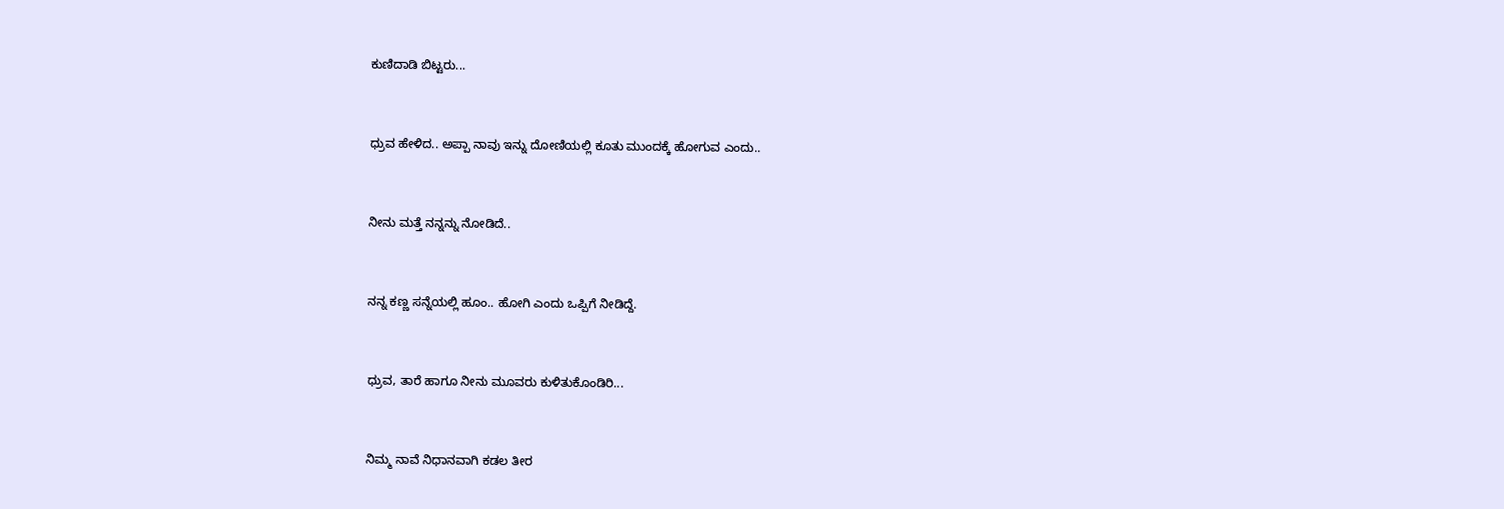ಕುಣಿದಾಡಿ ಬಿಟ್ಟರು...


ಧ್ರುವ ಹೇಳಿದ.. ಅಪ್ಪಾ ನಾವು ಇನ್ನು ದೋಣಿಯಲ್ಲಿ ಕೂತು ಮುಂದಕ್ಕೆ ಹೋಗುವ ಎಂದು..


ನೀನು ಮತ್ತೆ ನನ್ನನ್ನು ನೋಡಿದೆ..


ನನ್ನ ಕಣ್ಣ ಸನ್ನೆಯಲ್ಲಿ ಹೂಂ.. ಹೋಗಿ ಎಂದು ಒಪ್ಪಿಗೆ ನೀಡಿದ್ದೆ.


ಧ್ರುವ, ತಾರೆ ಹಾಗೂ ನೀನು ಮೂವರು ಕುಳಿತುಕೊಂಡಿರಿ...


ನಿಮ್ಮ ನಾವೆ ನಿಧಾನವಾಗಿ ಕಡಲ ತೀರ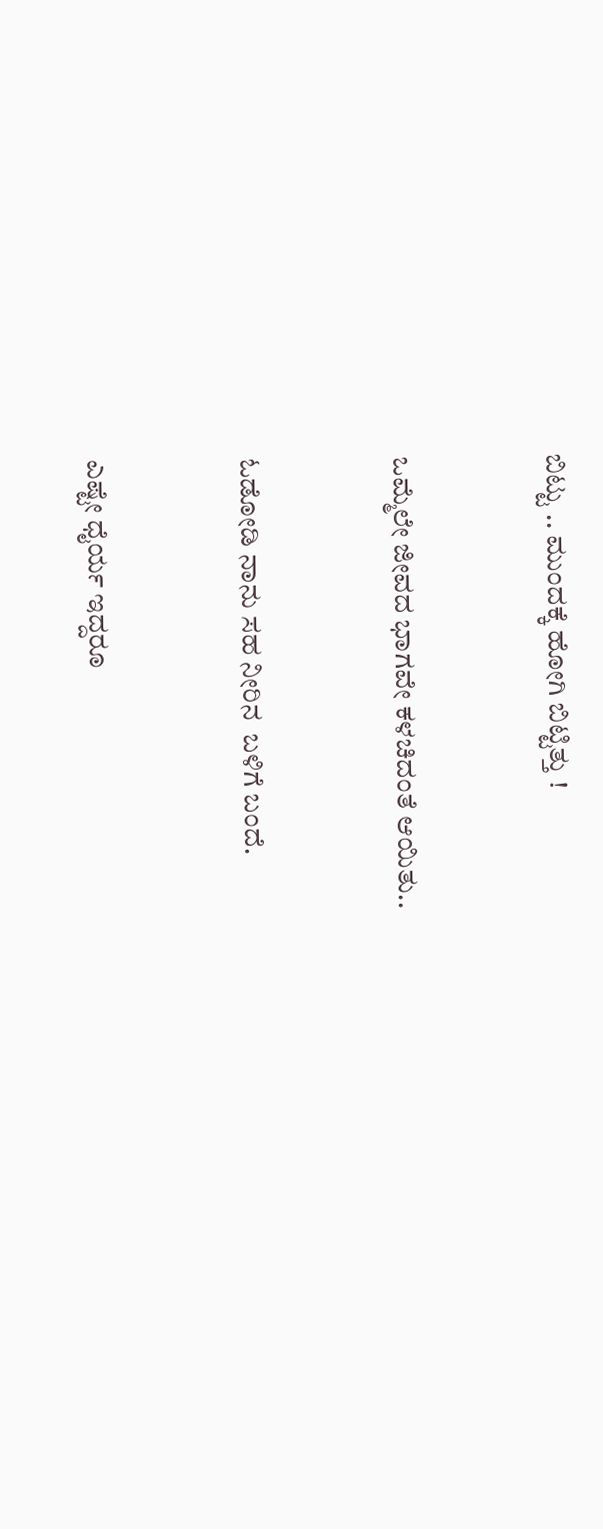ಬಿಟ್ಟು .. ಮುಂದಕ್ಕೆ ಹೋಗಿ ಬಿಟ್ಟಿತ್ತು !


ಒಮ್ಮೆಲೇ ಜೀವದ ಭಾಗವೇ ಕಳಚಿದಂತೆ ಆಯಿತು..


ಓಡೋಡಿ ನಾನು ಸಹ ನೀರಿನ  ಬಳಿಗೆ ಬಂದೆ.


ಎಷ್ಟೇ ಧೈರ್ಯ ಇದ್ದರೂ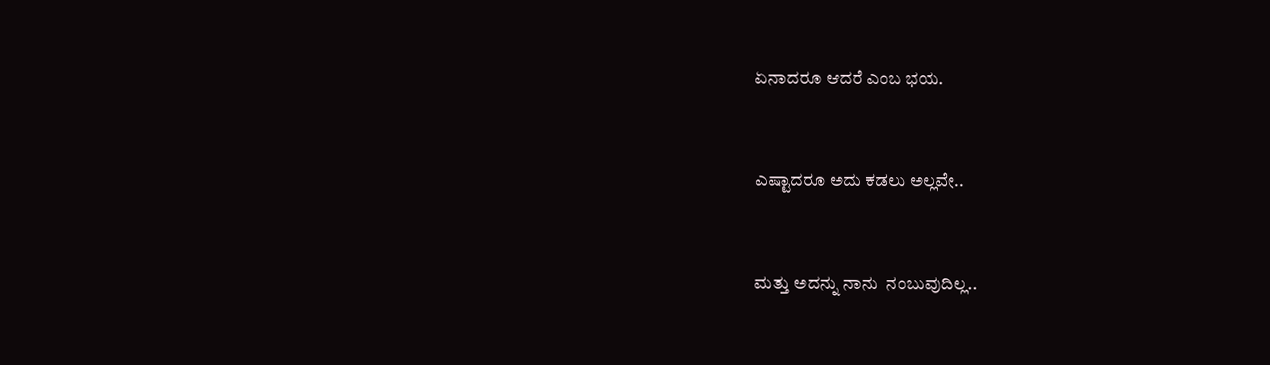ಏನಾದರೂ ಆದರೆ ಎಂಬ ಭಯ.


ಎಷ್ಟಾದರೂ ಅದು ಕಡಲು ಅಲ್ಲವೇ..


ಮತ್ತು ಅದನ್ನು ನಾನು  ನಂಬುವುದಿಲ್ಲ..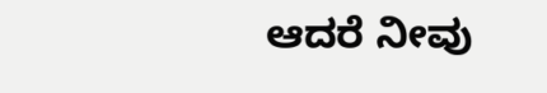ಆದರೆ ನೀವು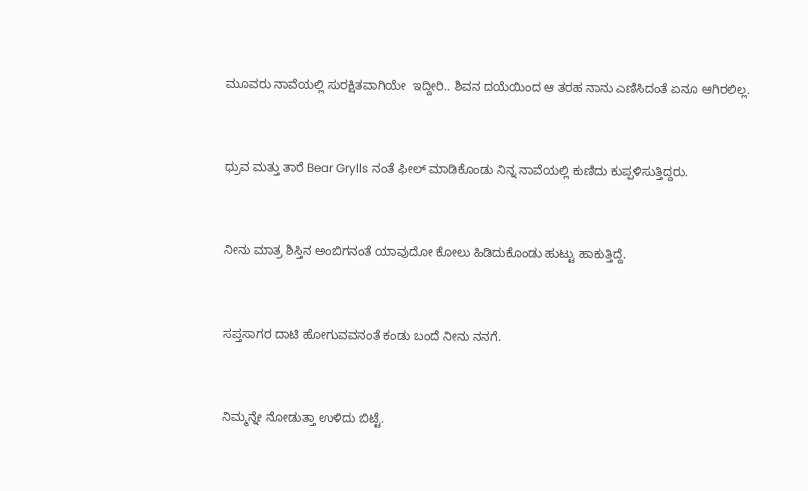ಮೂವರು ನಾವೆಯಲ್ಲಿ ಸುರಕ್ಷಿತವಾಗಿಯೇ  ಇದ್ದೀರಿ.. ಶಿವನ ದಯೆಯಿಂದ ಆ ತರಹ ನಾನು ಎಣಿಸಿದಂತೆ ಏನೂ ಆಗಿರಲಿಲ್ಲ.


ಧ್ರುವ ಮತ್ತು ತಾರೆ Bear Grylls ನಂತೆ ಫೀಲ್ ಮಾಡಿಕೊಂಡು ನಿನ್ನ ನಾವೆಯಲ್ಲಿ ಕುಣಿದು ಕುಪ್ಪಳಿಸುತ್ತಿದ್ದರು.


ನೀನು ಮಾತ್ರ ಶಿಸ್ತಿನ ಅಂಬಿಗನಂತೆ ಯಾವುದೋ ಕೋಲು ಹಿಡಿದುಕೊಂಡು ಹುಟ್ಟು ಹಾಕುತ್ತಿದ್ದೆ.


ಸಪ್ತಸಾಗರ ದಾಟಿ ಹೋಗುವವನಂತೆ ಕಂಡು ಬಂದೆ ನೀನು ನನಗೆ.


ನಿಮ್ಮನ್ನೇ ನೋಡುತ್ತಾ ಉಳಿದು ಬಿಟ್ಟೆ.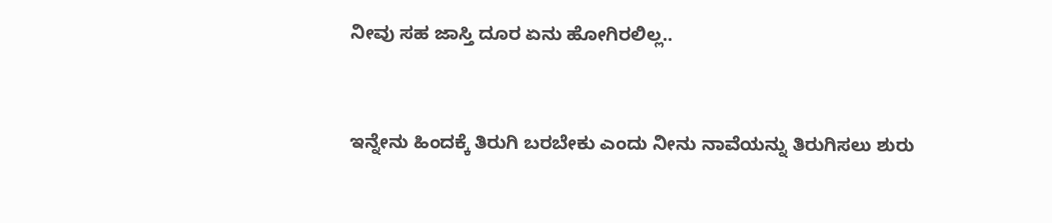ನೀವು ಸಹ ಜಾಸ್ತಿ ದೂರ ಏನು ಹೋಗಿರಲಿಲ್ಲ..


ಇನ್ನೇನು ಹಿಂದಕ್ಕೆ ತಿರುಗಿ ಬರಬೇಕು ಎಂದು ನೀನು ನಾವೆಯನ್ನು ತಿರುಗಿಸಲು ಶುರು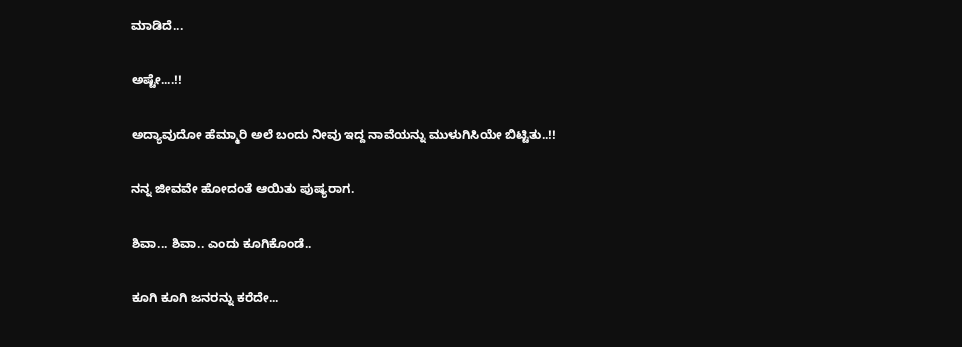ಮಾಡಿದೆ...


ಅಷ್ಟೇ....!!


ಅದ್ಯಾವುದೋ ಹೆಮ್ಮಾರಿ ಅಲೆ ಬಂದು ನೀವು ಇದ್ದ ನಾವೆಯನ್ನು ಮುಳುಗಿಸಿಯೇ ಬಿಟ್ಟಿತು..!!


ನನ್ನ ಜೀವವೇ ಹೋದಂತೆ ಆಯಿತು ಪುಷ್ಯರಾಗ.


ಶಿವಾ... ಶಿವಾ.. ಎಂದು ಕೂಗಿಕೊಂಡೆ..


ಕೂಗಿ ಕೂಗಿ ಜನರನ್ನು ಕರೆದೇ...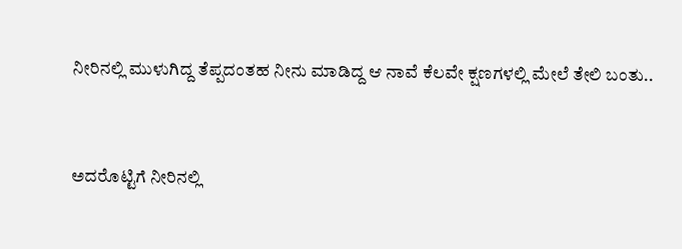ನೀರಿನಲ್ಲಿ ಮುಳುಗಿದ್ದ ತೆಪ್ಪದಂತಹ ನೀನು ಮಾಡಿದ್ದ ಆ ನಾವೆ ಕೆಲವೇ ಕ್ಷಣಗಳಲ್ಲಿ ಮೇಲೆ ತೇಲಿ ಬಂತು..


ಅದರೊಟ್ಟಿಗೆ ನೀರಿನಲ್ಲಿ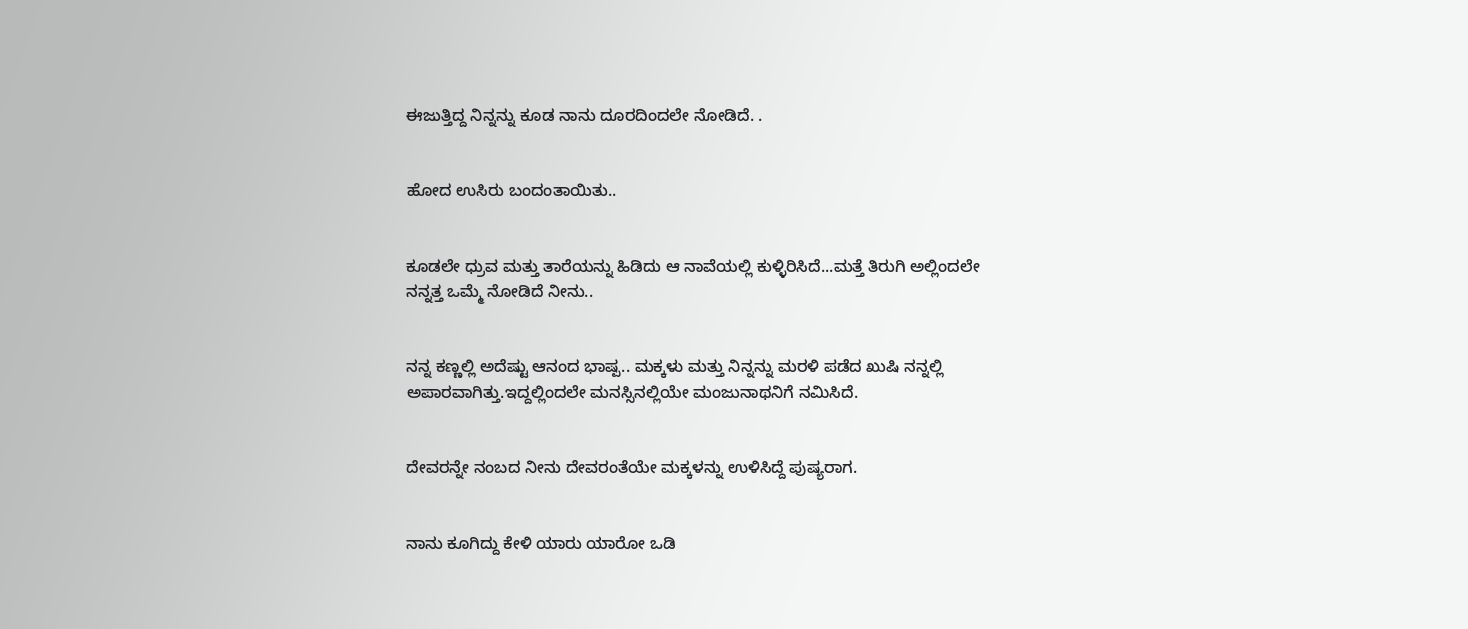ಈಜುತ್ತಿದ್ದ ನಿನ್ನನ್ನು ಕೂಡ ನಾನು ದೂರದಿಂದಲೇ ನೋಡಿದೆ. .


ಹೋದ ಉಸಿರು ಬಂದಂತಾಯಿತು..


ಕೂಡಲೇ ಧ್ರುವ ಮತ್ತು ತಾರೆಯನ್ನು ಹಿಡಿದು ಆ ನಾವೆಯಲ್ಲಿ ಕುಳ್ಳಿರಿಸಿದೆ...ಮತ್ತೆ ತಿರುಗಿ ಅಲ್ಲಿಂದಲೇ ನನ್ನತ್ತ ಒಮ್ಮೆ ನೋಡಿದೆ ನೀನು..


ನನ್ನ ಕಣ್ಣಲ್ಲಿ ಅದೆಷ್ಟು ಆನಂದ ಭಾಷ್ಪ.. ಮಕ್ಕಳು ಮತ್ತು ನಿನ್ನನ್ನು ಮರಳಿ ಪಡೆದ ಖುಷಿ ನನ್ನಲ್ಲಿ ಅಪಾರವಾಗಿತ್ತು.ಇದ್ದಲ್ಲಿಂದಲೇ ಮನಸ್ಸಿನಲ್ಲಿಯೇ ಮಂಜುನಾಥನಿಗೆ ನಮಿಸಿದೆ.


ದೇವರನ್ನೇ ನಂಬದ ನೀನು ದೇವರಂತೆಯೇ ಮಕ್ಕಳನ್ನು ಉಳಿಸಿದ್ದೆ ಪುಷ್ಯರಾಗ.


ನಾನು ಕೂಗಿದ್ದು ಕೇಳಿ ಯಾರು ಯಾರೋ ಒಡಿ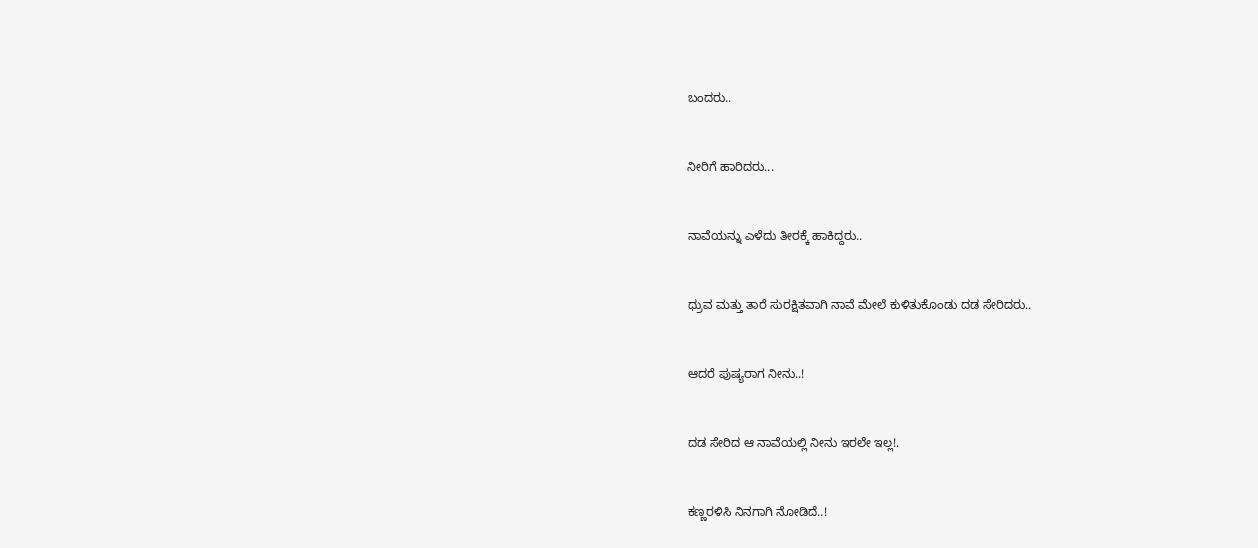ಬಂದರು..


ನೀರಿಗೆ ಹಾರಿದರು...


ನಾವೆಯನ್ನು ಎಳೆದು ತೀರಕ್ಕೆ ಹಾಕಿದ್ದರು..


ಧ್ರುವ ಮತ್ತು ತಾರೆ ಸುರಕ್ಷಿತವಾಗಿ ನಾವೆ ಮೇಲೆ ಕುಳಿತುಕೊಂಡು ದಡ ಸೇರಿದರು..


ಆದರೆ ಪುಷ್ಯರಾಗ ನೀನು..!


ದಡ ಸೇರಿದ ಆ ನಾವೆಯಲ್ಲಿ ನೀನು ಇರಲೇ ಇಲ್ಲ!.


ಕಣ್ಣರಳಿಸಿ ನಿನಗಾಗಿ ನೋಡಿದೆ..!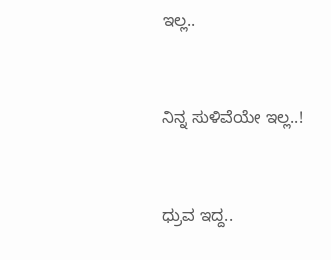ಇಲ್ಲ..


ನಿನ್ನ ಸುಳಿವೆಯೇ ಇಲ್ಲ..!


ಧ್ರುವ ಇದ್ದ..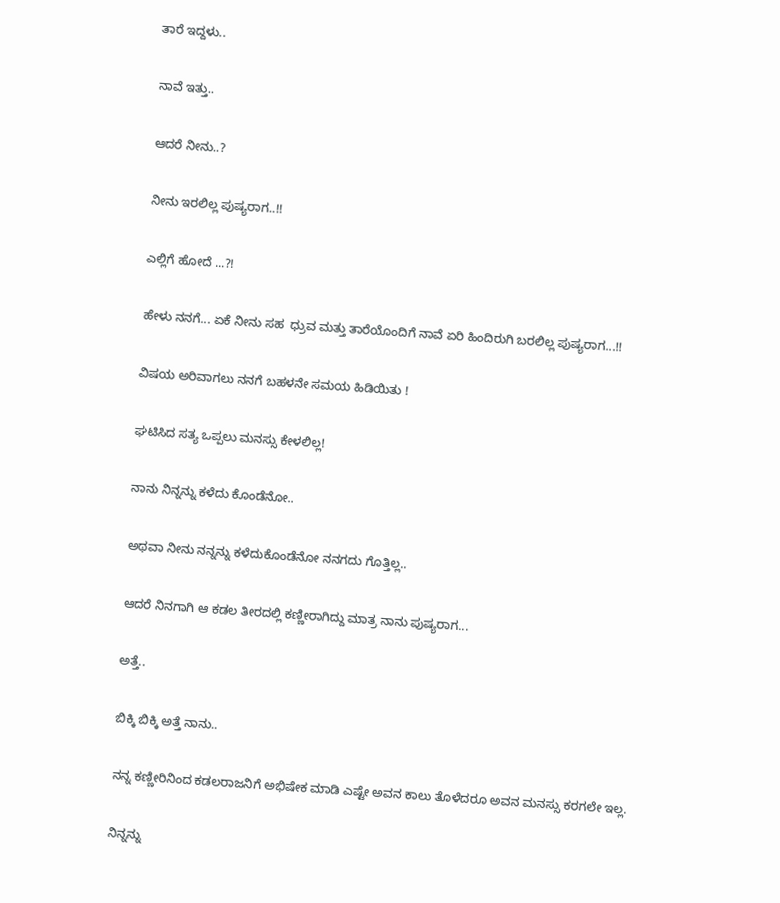ತಾರೆ ಇದ್ದಳು..


ನಾವೆ ಇತ್ತು..


ಆದರೆ ನೀನು..?


ನೀನು ಇರಲಿಲ್ಲ ಪುಷ್ಯರಾಗ..!!


ಎಲ್ಲಿಗೆ ಹೋದೆ ...?!


ಹೇಳು ನನಗೆ... ಏಕೆ ನೀನು ಸಹ  ಧ್ರುವ ಮತ್ತು ತಾರೆಯೊಂದಿಗೆ ನಾವೆ ಏರಿ ಹಿಂದಿರುಗಿ ಬರಲಿಲ್ಲ ಪುಷ್ಯರಾಗ...!!


ವಿಷಯ ಅರಿವಾಗಲು ನನಗೆ ಬಹಳನೇ ಸಮಯ ಹಿಡಿಯಿತು !


ಘಟಿಸಿದ ಸತ್ಯ ಒಪ್ಪಲು ಮನಸ್ಸು ಕೇಳಲಿಲ್ಲ!


ನಾನು ನಿನ್ನನ್ನು ಕಳೆದು ಕೊಂಡೆನೋ..


ಅಥವಾ ನೀನು ನನ್ನನ್ನು ಕಳೆದುಕೊಂಡೆನೋ ನನಗದು ಗೊತ್ತಿಲ್ಲ..


ಆದರೆ ನಿನಗಾಗಿ ಆ ಕಡಲ ತೀರದಲ್ಲಿ ಕಣ್ಣೀರಾಗಿದ್ದು ಮಾತ್ರ ನಾನು ಪುಷ್ಯರಾಗ...


ಅತ್ತೆ..


ಬಿಕ್ಕಿ ಬಿಕ್ಕಿ ಅತ್ತೆ ನಾನು..


ನನ್ನ ಕಣ್ಣೀರಿನಿಂದ ಕಡಲರಾಜನಿಗೆ ಅಭಿಷೇಕ ಮಾಡಿ ಎಷ್ಟೇ ಅವನ ಕಾಲು ತೊಳೆದರೂ ಅವನ ಮನಸ್ಸು ಕರಗಲೇ ಇಲ್ಲ.


ನಿನ್ನನ್ನು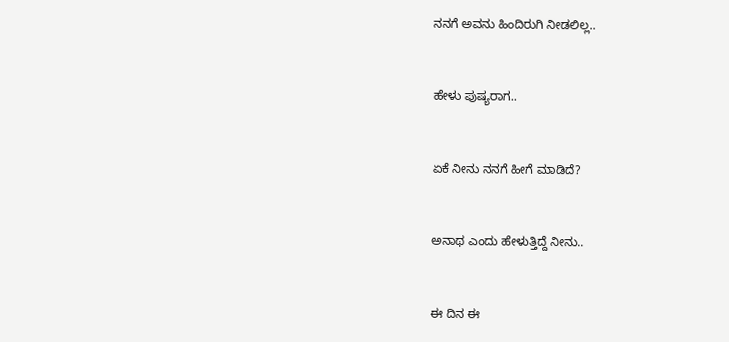ನನಗೆ ಅವನು ಹಿಂದಿರುಗಿ ನೀಡಲಿಲ್ಲ..


ಹೇಳು ಪುಷ್ಯರಾಗ..


ಏಕೆ ನೀನು ನನಗೆ ಹೀಗೆ ಮಾಡಿದೆ?


ಅನಾಥ ಎಂದು ಹೇಳುತ್ತಿದ್ದೆ ನೀನು..


ಈ ದಿನ ಈ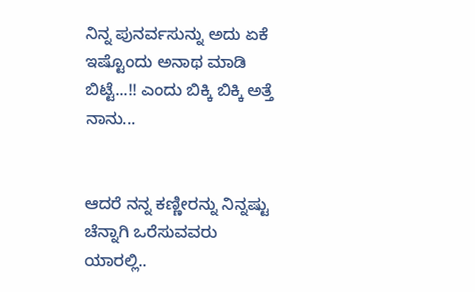ನಿನ್ನ ಪುನರ್ವಸುನ್ನು ಅದು ಏಕೆ ಇಷ್ಟೊಂದು ಅನಾಥ ಮಾಡಿ ಬಿಟ್ಟೆ...!! ಎಂದು ಬಿಕ್ಕಿ ಬಿಕ್ಕಿ ಅತ್ತೆ ನಾನು...


ಆದರೆ ನನ್ನ ಕಣ್ಣೀರನ್ನು ನಿನ್ನಷ್ಟು ಚೆನ್ನಾಗಿ ಒರೆಸುವವರು ಯಾರಲ್ಲಿ..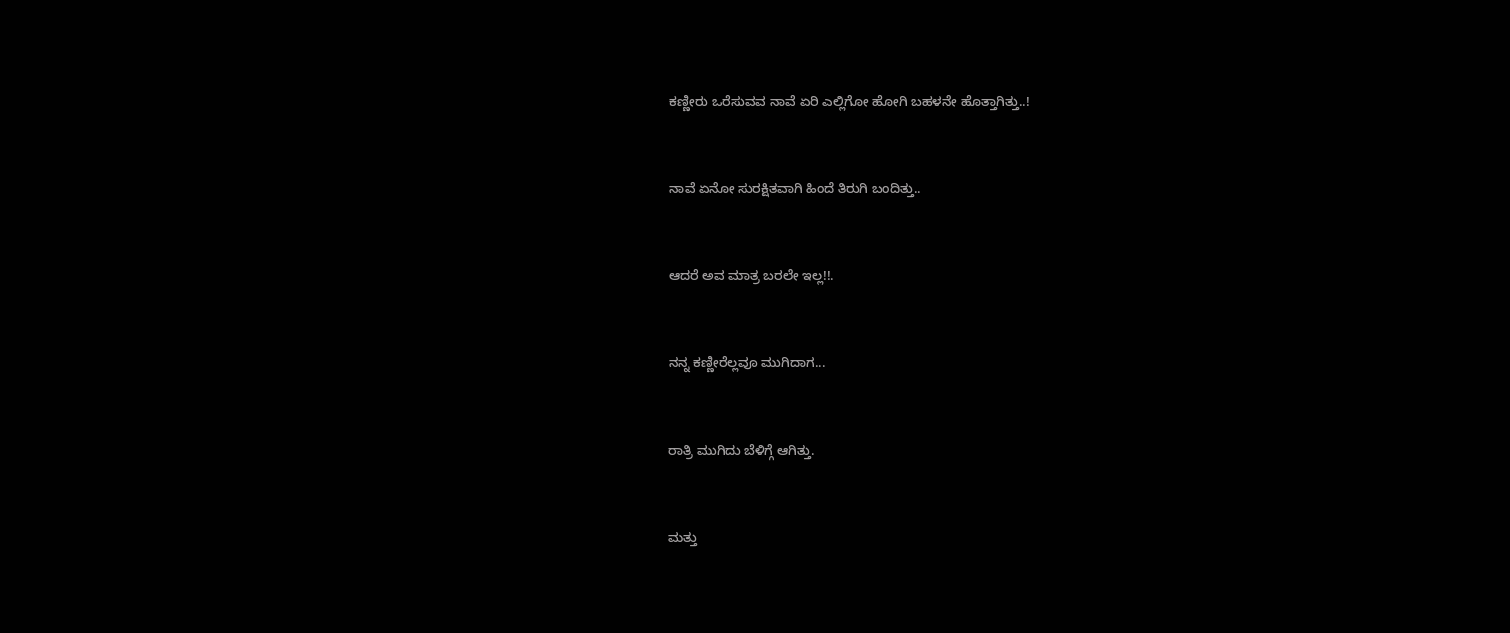ಕಣ್ಣೀರು ಒರೆಸುವವ ನಾವೆ ಏರಿ ಎಲ್ಲಿಗೋ ಹೋಗಿ ಬಹಳನೇ ಹೊತ್ತಾಗಿತ್ತು..!


ನಾವೆ ಏನೋ ಸುರಕ್ಷಿತವಾಗಿ ಹಿಂದೆ ತಿರುಗಿ ಬಂದಿತ್ತು..


ಆದರೆ ಅವ ಮಾತ್ರ ಬರಲೇ ಇಲ್ಲ!!.


ನನ್ನ ಕಣ್ಣೀರೆಲ್ಲವೂ ಮುಗಿದಾಗ...


ರಾತ್ರಿ ಮುಗಿದು ಬೆಳಿಗ್ಗೆ ಆಗಿತ್ತು.


ಮತ್ತು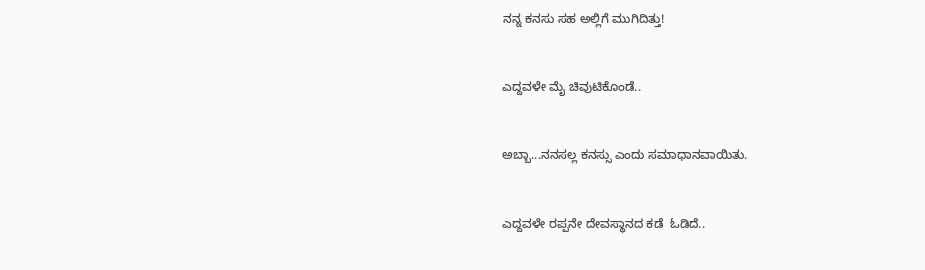ನನ್ನ ಕನಸು ಸಹ ಅಲ್ಲಿಗೆ ಮುಗಿದಿತ್ತು!


ಎದ್ದವಳೇ ಮೈ ಚಿವುಟಿಕೊಂಡೆ..


ಅಬ್ಬಾ...ನನಸಲ್ಲ ಕನಸ್ಸು ಎಂದು ಸಮಾಧಾನವಾಯಿತು.


ಎದ್ದವಳೇ ರಪ್ಪನೇ ದೇವಸ್ಥಾನದ ಕಡೆ  ಓಡಿದೆ..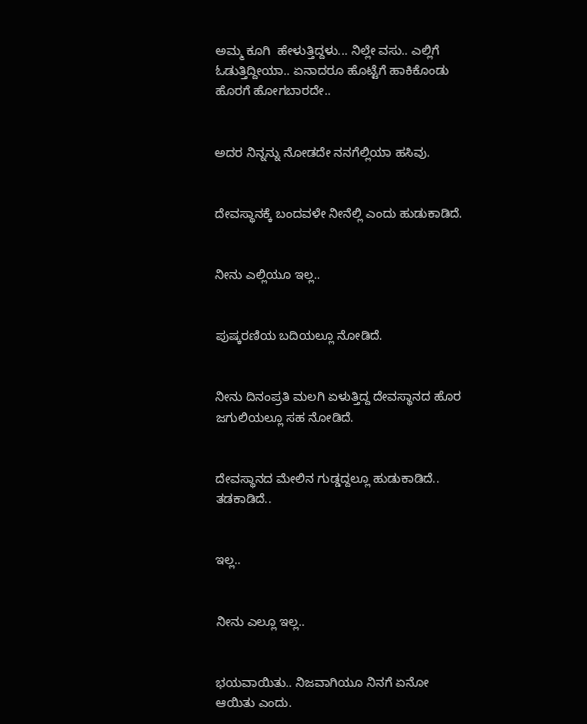ಅಮ್ಮ ಕೂಗಿ  ಹೇಳುತ್ತಿದ್ದಳು... ನಿಲ್ಲೇ ವಸು.. ಎಲ್ಲಿಗೆ ಓಡುತ್ತಿದ್ದೀಯಾ.. ಏನಾದರೂ ಹೊಟ್ಟೆಗೆ ಹಾಕಿಕೊಂಡು ಹೊರಗೆ ಹೋಗಬಾರದೇ..


ಅದರ ನಿನ್ನನ್ನು ನೋಡದೇ ನನಗೆಲ್ಲಿಯಾ ಹಸಿವು.


ದೇವಸ್ಥಾನಕ್ಕೆ ಬಂದವಳೇ ನೀನೆಲ್ಲಿ ಎಂದು ಹುಡುಕಾಡಿದೆ.


ನೀನು ಎಲ್ಲಿಯೂ ಇಲ್ಲ..


ಪುಷ್ಕರಣಿಯ ಬದಿಯಲ್ಲೂ ನೋಡಿದೆ.


ನೀನು ದಿನಂಪ್ರತಿ ಮಲಗಿ ಏಳುತ್ತಿದ್ದ ದೇವಸ್ಥಾನದ ಹೊರ ಜಗುಲಿಯಲ್ಲೂ ಸಹ ನೋಡಿದೆ.


ದೇವಸ್ಥಾನದ ಮೇಲಿನ ಗುಡ್ಡದ್ದಲ್ಲೂ ಹುಡುಕಾಡಿದೆ.. ತಡಕಾಡಿದೆ..


ಇಲ್ಲ..


ನೀನು ಎಲ್ಲೂ ಇಲ್ಲ..


ಭಯವಾಯಿತು.. ನಿಜವಾಗಿಯೂ ನಿನಗೆ ಏನೋ ಆಯಿತು ಎಂದು.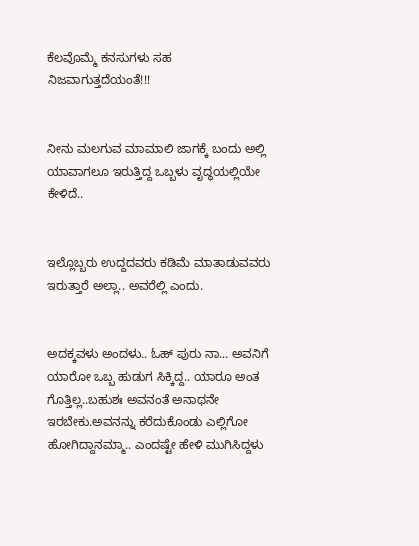ಕೆಲವೊಮ್ಮೆ ಕನಸುಗಳು ಸಹ ನಿಜವಾಗುತ್ತದೆಯಂತೆ!!!


ನೀನು ಮಲಗುವ ಮಾಮಾಲಿ ಜಾಗಕ್ಕೆ ಬಂದು ಅಲ್ಲಿ ಯಾವಾಗಲೂ ಇರುತ್ತಿದ್ದ ಒಬ್ಬಳು ವೃದ್ಧಯಲ್ಲಿಯೇ ಕೇಳಿದೆ..


ಇಲ್ಲೊಬ್ಬರು ಉದ್ದದವರು ಕಡಿಮೆ ಮಾತಾಡುವವರು ಇರುತ್ತಾರೆ ಅಲ್ಲಾ.. ಅವರೆಲ್ಲಿ ಎಂದು.


ಅದಕ್ಕವಳು ಅಂದಳು.. ಓಹ್ ಪುರು ನಾ... ಅವನಿಗೆ ಯಾರೋ ಒಬ್ಬ ಹುಡುಗ ಸಿಕ್ಕಿದ್ದ.. ಯಾರೂ ಅಂತ ಗೊತ್ತಿಲ್ಲ..ಬಹುಶಃ ಅವನಂತೆ ಅನಾಥನೇ ಇರಬೇಕು.ಅವನನ್ನು ಕರೆದುಕೊಂಡು ಎಲ್ಲಿಗೋ ಹೋಗಿದ್ದಾನಮ್ಮಾ.. ಎಂದಷ್ಟೇ ಹೇಳಿ ಮುಗಿಸಿದ್ದಳು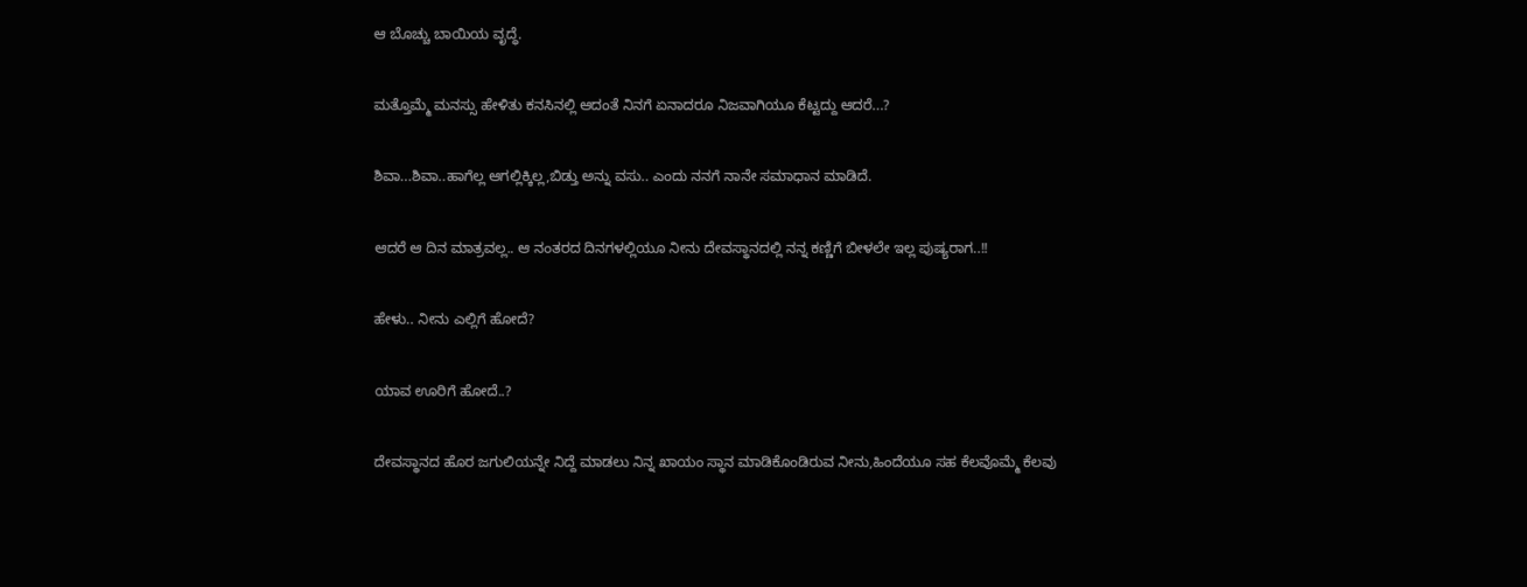ಆ ಬೊಚ್ಚು ಬಾಯಿಯ ವೃದ್ಧೆ.


ಮತ್ತೊಮ್ಮೆ ಮನಸ್ಸು ಹೇಳಿತು ಕನಸಿನಲ್ಲಿ ಆದಂತೆ ನಿನಗೆ ಏನಾದರೂ ನಿಜವಾಗಿಯೂ ಕೆಟ್ಟದ್ದು ಆದರೆ...?


ಶಿವಾ...ಶಿವಾ..ಹಾಗೆಲ್ಲ ಆಗಲ್ಲಿಕ್ಕಿಲ್ಲ,ಬಿಡ್ತು ಅನ್ನು ವಸು.. ಎಂದು ನನಗೆ ನಾನೇ ಸಮಾಧಾನ ಮಾಡಿದೆ.


ಆದರೆ ಆ ದಿನ ಮಾತ್ರವಲ್ಲ.. ಆ ನಂತರದ ದಿನಗಳಲ್ಲಿಯೂ ನೀನು ದೇವಸ್ಥಾನದಲ್ಲಿ ನನ್ನ ಕಣ್ಣಿಗೆ ಬೀಳಲೇ ಇಲ್ಲ ಪುಷ್ಯರಾಗ..!!


ಹೇಳು.. ನೀನು ಎಲ್ಲಿಗೆ ಹೋದೆ?


ಯಾವ ಊರಿಗೆ ಹೋದೆ..?


ದೇವಸ್ಥಾನದ ಹೊರ ಜಗುಲಿಯನ್ನೇ ನಿದ್ದೆ ಮಾಡಲು ನಿನ್ನ ಖಾಯಂ ಸ್ಥಾನ ಮಾಡಿಕೊಂಡಿರುವ ನೀನು,ಹಿಂದೆಯೂ ಸಹ ಕೆಲವೊಮ್ಮೆ ಕೆಲವು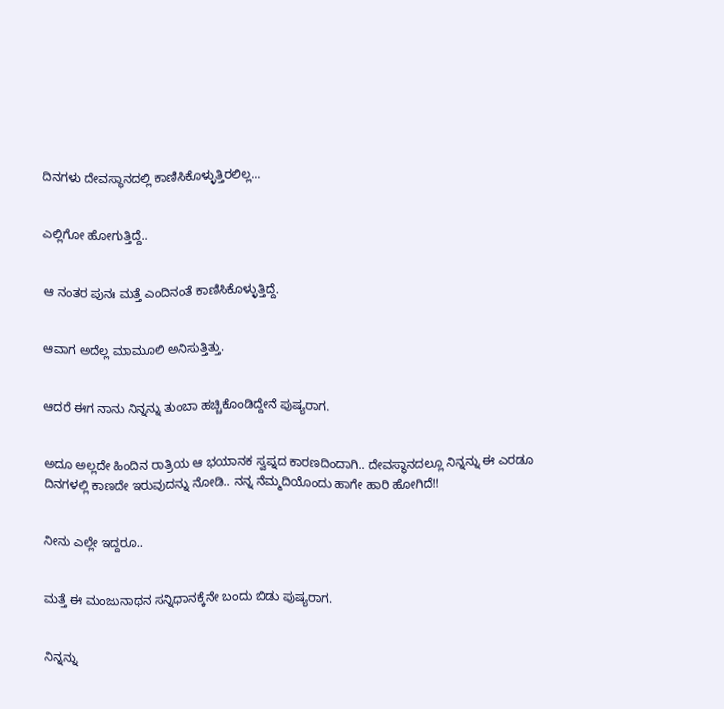ದಿನಗಳು ದೇವಸ್ಥಾನದಲ್ಲಿ ಕಾಣಿಸಿಕೊಳ್ಳುತ್ತಿರಲಿಲ್ಲ...


ಎಲ್ಲಿಗೋ ಹೋಗುತ್ತಿದ್ದೆ..


ಆ ನಂತರ ಪುನಃ ಮತ್ತೆ ಎಂದಿನಂತೆ ಕಾಣಿಸಿಕೊಳ್ಳುತ್ತಿದ್ದೆ.


ಆವಾಗ ಅದೆಲ್ಲ ಮಾಮೂಲಿ ಅನಿಸುತ್ತಿತ್ತು.


ಆದರೆ ಈಗ ನಾನು ನಿನ್ನನ್ನು ತುಂಬಾ ಹಚ್ಚಿಕೊಂಡಿದ್ದೇನೆ ಪುಷ್ಯರಾಗ.


ಅದೂ ಅಲ್ಲದೇ ಹಿಂದಿನ ರಾತ್ರಿಯ ಆ ಭಯಾನಕ ಸ್ವಪ್ನದ ಕಾರಣದಿಂದಾಗಿ.. ದೇವಸ್ಥಾನದಲ್ಲೂ ನಿನ್ನನ್ನು ಈ ಎರಡೂ ದಿನಗಳಲ್ಲಿ ಕಾಣದೇ ಇರುವುದನ್ನು ನೋಡಿ.. ನನ್ನ ನೆಮ್ಮದಿಯೊಂದು ಹಾಗೇ ಹಾರಿ ಹೋಗಿದೆ!!


ನೀನು ಎಲ್ಲೇ ಇದ್ದರೂ..


ಮತ್ತೆ ಈ ಮಂಜುನಾಥನ ಸನ್ನಿಧಾನಕ್ಕೆನೇ ಬಂದು ಬಿಡು ಪುಷ್ಯರಾಗ.


ನಿನ್ನನ್ನು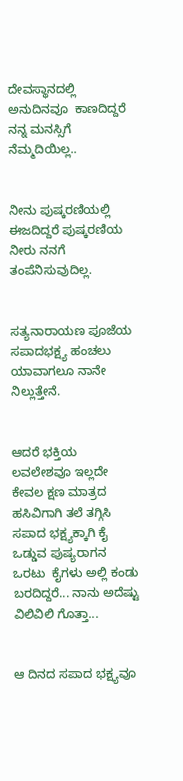ದೇವಸ್ಥಾನದಲ್ಲಿ ಅನುದಿನವೂ  ಕಾಣದಿದ್ದರೆ ನನ್ನ ಮನಸ್ಸಿಗೆ ನೆಮ್ಮದಿಯಿಲ್ಲ..


ನೀನು ಪುಷ್ಕರಣಿಯಲ್ಲಿ ಈಜದಿದ್ದರೆ ಪುಷ್ಕರಣಿಯ ನೀರು ನನಗೆ ತಂಪೆನಿಸುವುದಿಲ್ಲ.


ಸತ್ಯನಾರಾಯಣ ಪೂಜೆಯ ಸಪಾದಭಕ್ಷ್ಯ ಹಂಚಲು ಯಾವಾಗಲೂ ನಾನೇ ನಿಲ್ಲುತ್ತೇನೆ.


ಆದರೆ ಭಕ್ತಿಯ ಲವಲೇಶವೂ ಇಲ್ಲದೇ ಕೇವಲ ಕ್ಷಣ ಮಾತ್ರದ ಹಸಿವಿಗಾಗಿ ತಲೆ ತಗ್ಗಿಸಿ ಸಪಾದ ಭಕ್ಷ್ಯಕ್ಕಾಗಿ ಕೈ ಒಡ್ಡುವ ಪುಷ್ಯರಾಗನ ಒರಟು  ಕೈಗಳು ಅಲ್ಲಿ ಕಂಡು ಬರದಿದ್ದರೆ... ನಾನು ಅದೆಷ್ಟು ವಿಲಿವಿಲಿ ಗೊತ್ತಾ...


ಆ ದಿನದ ಸಪಾದ ಭಕ್ಷ್ಯವೂ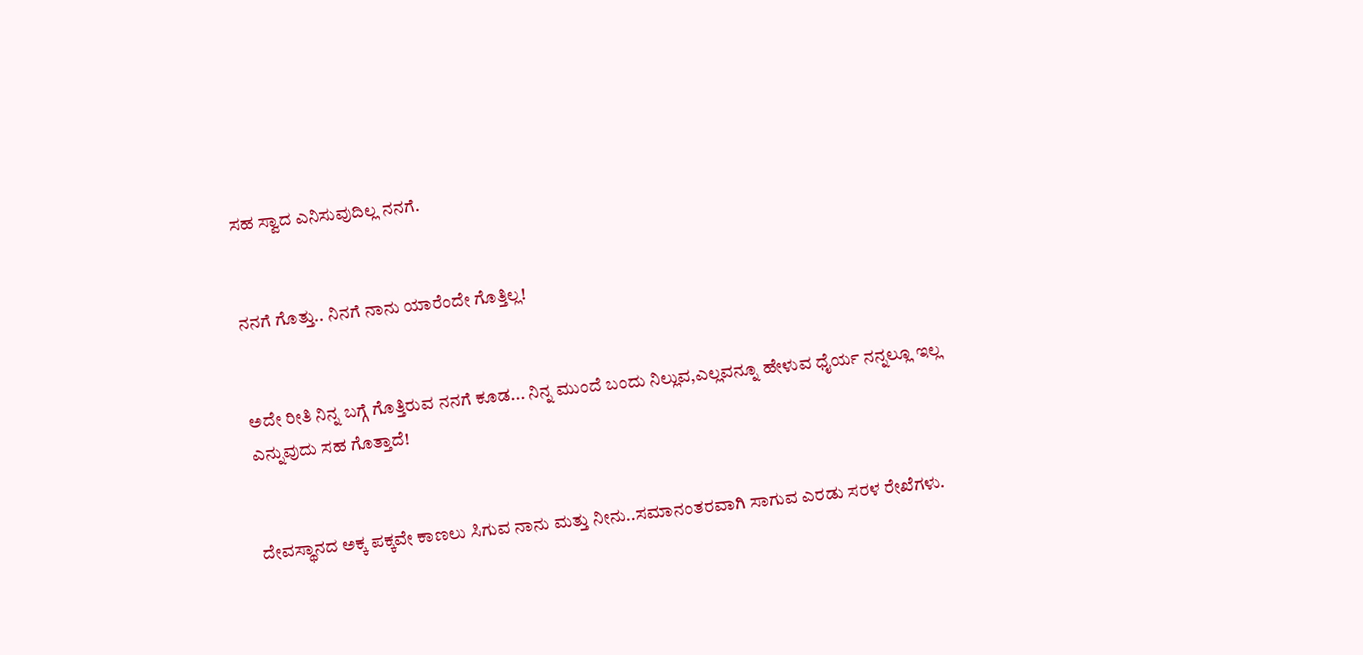ಸಹ ಸ್ವಾದ ಎನಿಸುವುದಿಲ್ಲ ನನಗೆ.


ನನಗೆ ಗೊತ್ತು.. ನಿನಗೆ ನಾನು ಯಾರೆಂದೇ ಗೊತ್ತಿಲ್ಲ!


ಅದೇ ರೀತಿ ನಿನ್ನ ಬಗ್ಗೆ ಗೊತ್ತಿರುವ ನನಗೆ ಕೂಡ... ನಿನ್ನ ಮುಂದೆ ಬಂದು ನಿಲ್ಲುವ,ಎಲ್ಲವನ್ನೂ ಹೇಳುವ ಧೈರ್ಯ ನನ್ನಲ್ಲೂ ಇಲ್ಲ ಎನ್ನುವುದು ಸಹ ಗೊತ್ತಾದೆ!


ದೇವಸ್ಥಾನದ ಅಕ್ಕ ಪಕ್ಕವೇ ಕಾಣಲು ಸಿಗುವ ನಾನು ಮತ್ತು ನೀನು..ಸಮಾನಂತರವಾಗಿ ಸಾಗುವ ಎರಡು ಸರಳ ರೇಖೆಗಳು.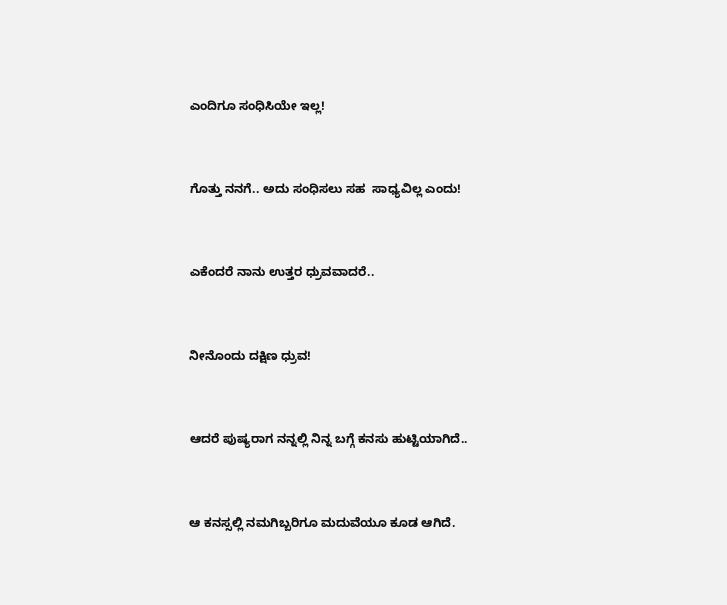ಎಂದಿಗೂ ಸಂಧಿಸಿಯೇ ಇಲ್ಲ!


ಗೊತ್ತು ನನಗೆ.. ಅದು ಸಂಧಿಸಲು ಸಹ  ಸಾಧ್ಯವಿಲ್ಲ ಎಂದು!


ಎಕೆಂದರೆ ನಾನು ಉತ್ತರ ಧ್ರುವವಾದರೆ..


ನೀನೊಂದು ದಕ್ಷಿಣ ಧ್ರುವ!


ಆದರೆ ಪುಷ್ಯರಾಗ ನನ್ನಲ್ಲಿ ನಿನ್ನ ಬಗ್ಗೆ ಕನಸು ಹುಟ್ಟಿಯಾಗಿದೆ..


ಆ ಕನಸ್ಸಲ್ಲಿ ನಮಗಿಬ್ಬರಿಗೂ ಮದುವೆಯೂ ಕೂಡ ಆಗಿದೆ.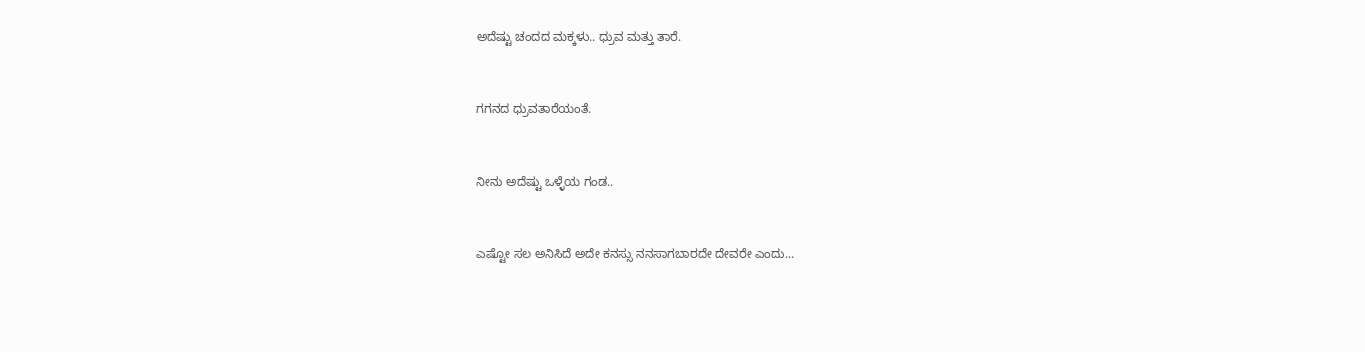ಅದೆಷ್ಟು ಚಂದದ ಮಕ್ಕಳು.. ಧ್ರುವ ಮತ್ತು ತಾರೆ.


ಗಗನದ ಧ್ರುವತಾರೆಯಂತೆ.


ನೀನು ಅದೆಷ್ಟು ಒಳ್ಳೆಯ ಗಂಡ..


ಎಷ್ಟೋ ಸಲ ಅನಿಸಿದೆ ಅದೇ ಕನಸ್ಸು ನನಸಾಗಬಾರದೇ ದೇವರೇ ಎಂದು...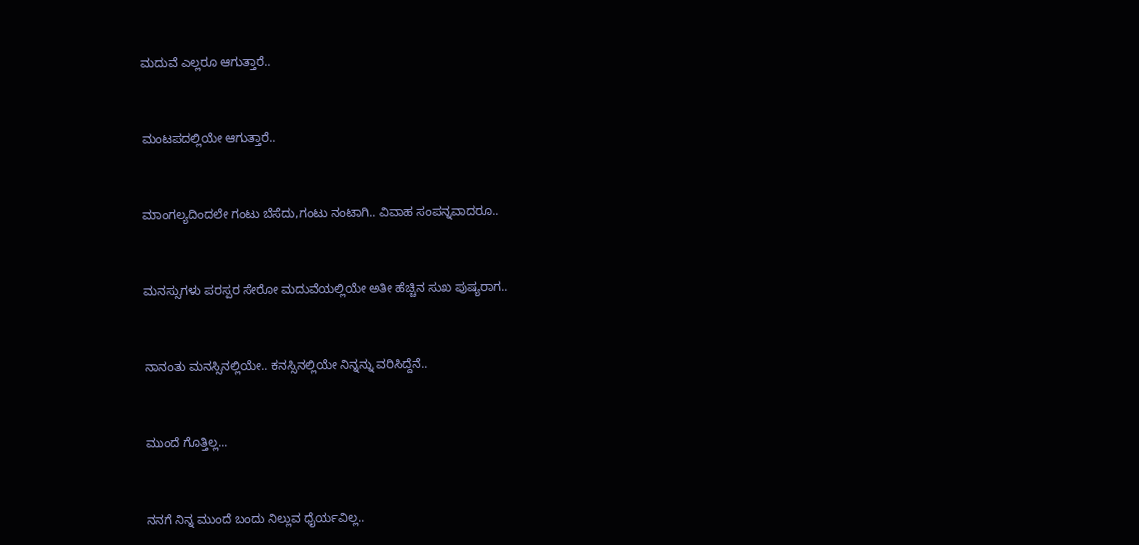ಮದುವೆ ಎಲ್ಲರೂ ಆಗುತ್ತಾರೆ..


ಮಂಟಪದಲ್ಲಿಯೇ ಆಗುತ್ತಾರೆ..


ಮಾಂಗಲ್ಯದಿಂದಲೇ ಗಂಟು ಬೆಸೆದು,ಗಂಟು ನಂಟಾಗಿ.. ವಿವಾಹ ಸಂಪನ್ನವಾದರೂ..


ಮನಸ್ಸುಗಳು ಪರಸ್ಪರ ಸೇರೋ ಮದುವೆಯಲ್ಲಿಯೇ ಅತೀ ಹೆಚ್ಚಿನ ಸುಖ ಪುಷ್ಯರಾಗ..


ನಾನಂತು ಮನಸ್ಸಿನಲ್ಲಿಯೇ.. ಕನಸ್ಸಿನಲ್ಲಿಯೇ ನಿನ್ನನ್ನು ವರಿಸಿದ್ದೆನೆ..


ಮುಂದೆ ಗೊತ್ತಿಲ್ಲ...


ನನಗೆ ನಿನ್ನ ಮುಂದೆ ಬಂದು ನಿಲ್ಲುವ ಧೈರ್ಯವಿಲ್ಲ..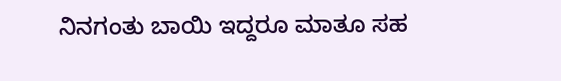ನಿನಗಂತು ಬಾಯಿ ಇದ್ದರೂ ಮಾತೂ ಸಹ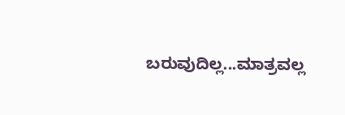ಬರುವುದಿಲ್ಲ...ಮಾತ್ರವಲ್ಲ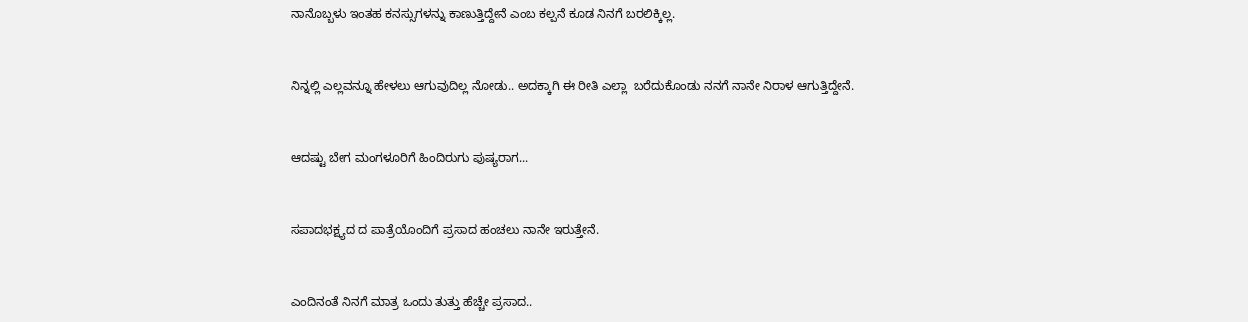ನಾನೊಬ್ಬಳು ಇಂತಹ ಕನಸ್ಸುಗಳನ್ನು ಕಾಣುತ್ತಿದ್ದೇನೆ ಎಂಬ ಕಲ್ಪನೆ ಕೂಡ ನಿನಗೆ ಬರಲಿಕ್ಕಿಲ್ಲ.


ನಿನ್ನಲ್ಲಿ ಎಲ್ಲವನ್ನೂ ಹೇಳಲು ಆಗುವುದಿಲ್ಲ ನೋಡು.. ಅದಕ್ಕಾಗಿ ಈ ರೀತಿ ಎಲ್ಲಾ  ಬರೆದುಕೊಂಡು ನನಗೆ ನಾನೇ ನಿರಾಳ ಆಗುತ್ತಿದ್ದೇನೆ.


ಆದಷ್ಟು ಬೇಗ ಮಂಗಳೂರಿಗೆ ಹಿಂದಿರುಗು ಪುಷ್ಯರಾಗ...


ಸಪಾದಭಕ್ಷ್ಯದ ದ ಪಾತ್ರೆಯೊಂದಿಗೆ ಪ್ರಸಾದ ಹಂಚಲು ನಾನೇ ಇರುತ್ತೇನೆ.


ಎಂದಿನಂತೆ ನಿನಗೆ ಮಾತ್ರ ಒಂದು ತುತ್ತು ಹೆಚ್ಚೇ ಪ್ರಸಾದ..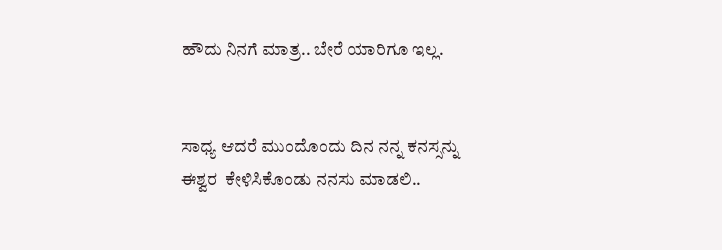ಹೌದು ನಿನಗೆ ಮಾತ್ರ.. ಬೇರೆ ಯಾರಿಗೂ ಇಲ್ಲ.


ಸಾಧ್ಯ ಆದರೆ ಮುಂದೊಂದು ದಿನ ನನ್ನ ಕನಸ್ಸನ್ನು ಈಶ್ವರ  ಕೇಳಿಸಿಕೊಂಡು ನನಸು ಮಾಡಲಿ..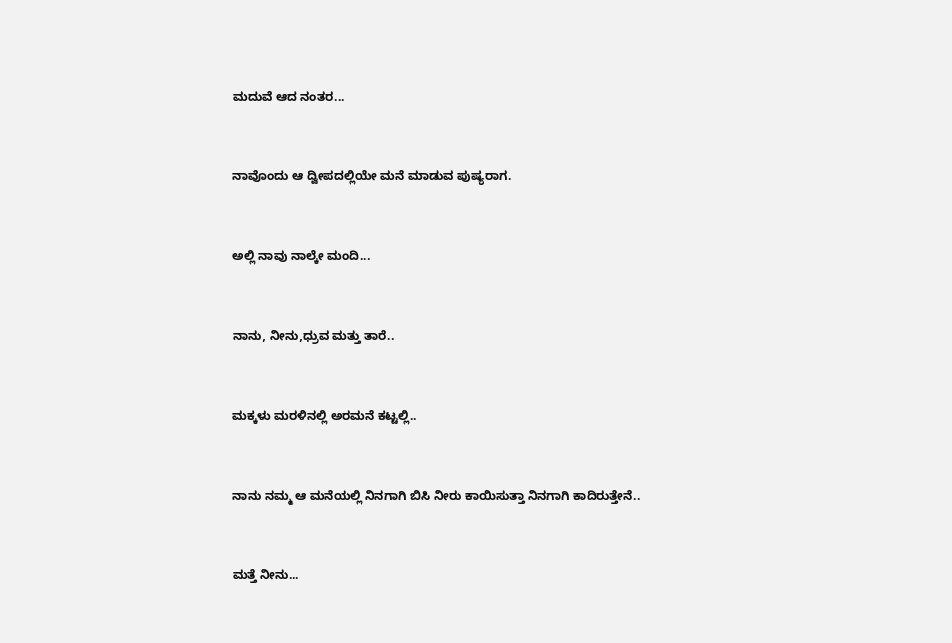ಮದುವೆ ಆದ ನಂತರ...


ನಾವೊಂದು ಆ ದ್ವೀಪದಲ್ಲಿಯೇ ಮನೆ ಮಾಡುವ ಪುಷ್ಯರಾಗ.


ಅಲ್ಲಿ ನಾವು ನಾಲ್ಕೇ ಮಂದಿ...


ನಾನು, ನೀನು,ಧ್ರುವ ಮತ್ತು ತಾರೆ..


ಮಕ್ಕಳು ಮರಳಿನಲ್ಲಿ ಅರಮನೆ ಕಟ್ಟಲ್ಲಿ..


ನಾನು ನಮ್ಮ ಆ ಮನೆಯಲ್ಲಿ ನಿನಗಾಗಿ ಬಿಸಿ ನೀರು ಕಾಯಿಸುತ್ತಾ ನಿನಗಾಗಿ ಕಾದಿರುತ್ತೇನೆ..


ಮತ್ತೆ ನೀನು...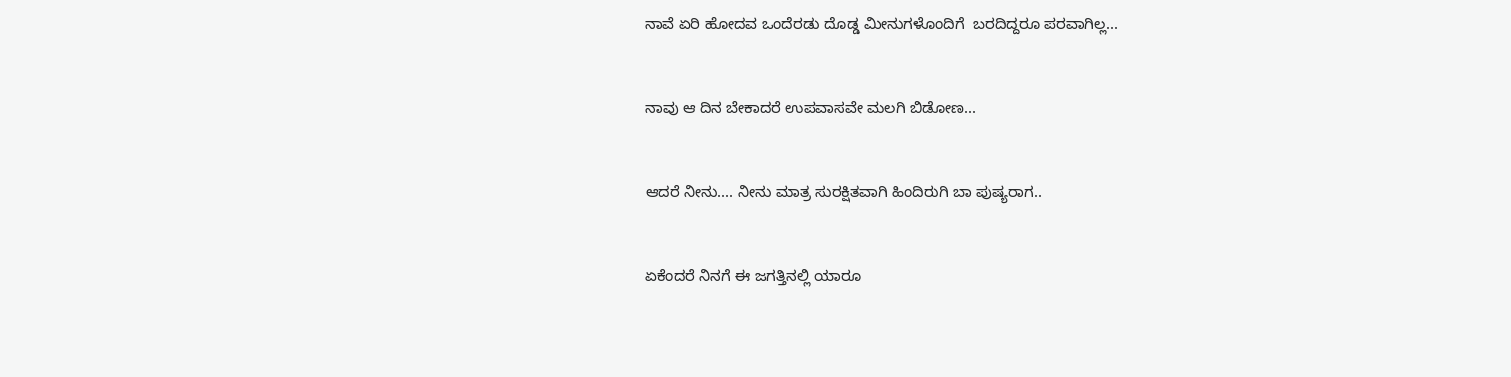ನಾವೆ ಏರಿ ಹೋದವ ಒಂದೆರಡು ದೊಡ್ಡ ಮೀನುಗಳೊಂದಿಗೆ  ಬರದಿದ್ದರೂ ಪರವಾಗಿಲ್ಲ...


ನಾವು ಆ ದಿನ ಬೇಕಾದರೆ ಉಪವಾಸವೇ ಮಲಗಿ ಬಿಡೋಣ...


ಆದರೆ ನೀನು.... ನೀನು ಮಾತ್ರ ಸುರಕ್ಷಿತವಾಗಿ ಹಿಂದಿರುಗಿ ಬಾ ಪುಷ್ಯರಾಗ..


ಏಕೆಂದರೆ ನಿನಗೆ ಈ ಜಗತ್ತಿನಲ್ಲಿ ಯಾರೂ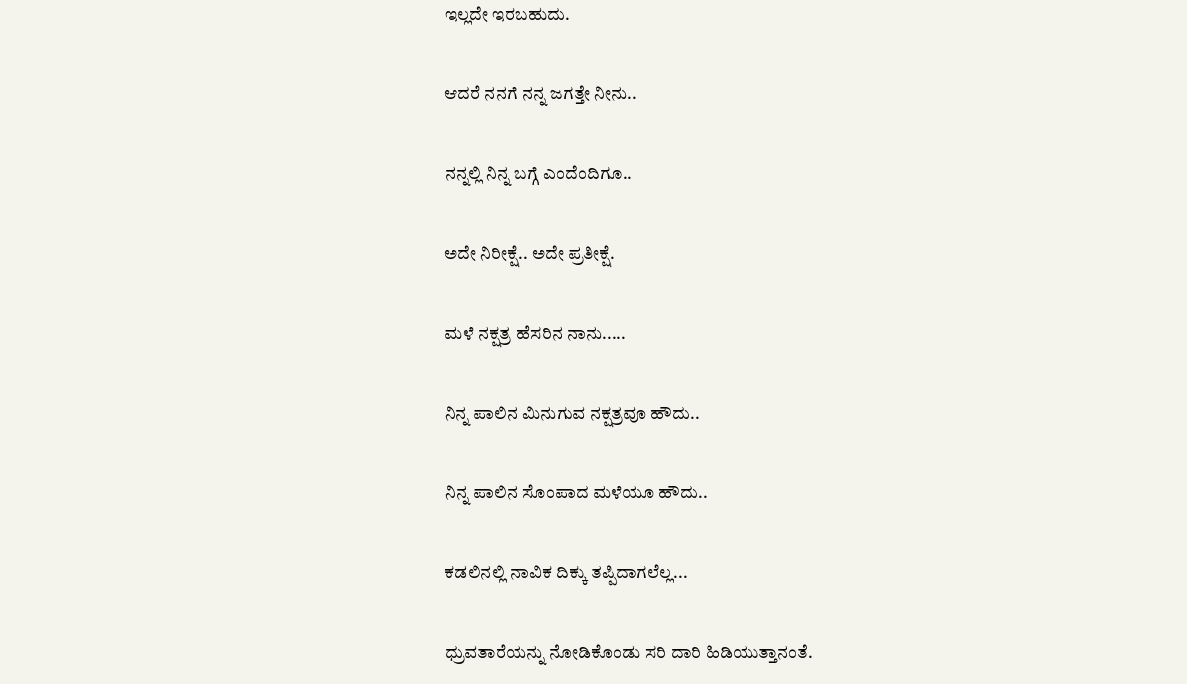ಇಲ್ಲದೇ ಇರಬಹುದು.


ಆದರೆ ನನಗೆ ನನ್ನ ಜಗತ್ತೇ ನೀನು..


ನನ್ನಲ್ಲಿ ನಿನ್ನ ಬಗ್ಗೆ ಎಂದೆಂದಿಗೂ..


ಅದೇ ನಿರೀಕ್ಷೆ.. ಅದೇ ಪ್ರತೀಕ್ಷೆ.


ಮಳೆ ನಕ್ಷತ್ರ ಹೆಸರಿನ ನಾನು.....


ನಿನ್ನ ಪಾಲಿನ ಮಿನುಗುವ ನಕ್ಷತ್ರವೂ ಹೌದು..


ನಿನ್ನ ಪಾಲಿನ ಸೊಂಪಾದ ಮಳೆಯೂ ಹೌದು..


ಕಡಲಿನಲ್ಲಿ ನಾವಿಕ ದಿಕ್ಕು ತಪ್ಪಿದಾಗಲೆಲ್ಲ...


ಧ್ರುವತಾರೆಯನ್ನು ನೋಡಿಕೊಂಡು ಸರಿ ದಾರಿ ಹಿಡಿಯುತ್ತಾನಂತೆ.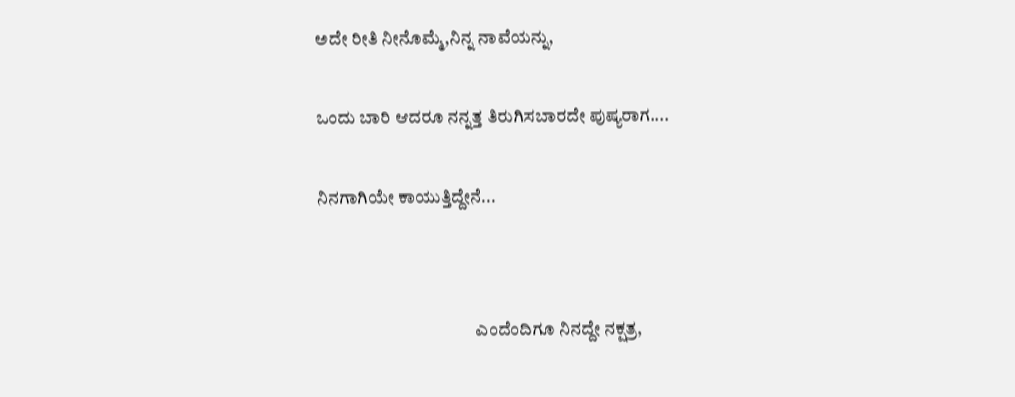ಅದೇ ರೀತಿ ನೀನೊಮ್ಮೆ,ನಿನ್ನ ನಾವೆಯನ್ನು,


ಒಂದು ಬಾರಿ ಆದರೂ ನನ್ನತ್ತ ತಿರುಗಿಸಬಾರದೇ ಪುಷ್ಯರಾಗ....


ನಿನಗಾಗಿಯೇ ಕಾಯುತ್ತಿದ್ದೇನೆ...




                                             ಎಂದೆಂದಿಗೂ ನಿನದ್ದೇ ನಕ್ಷತ್ರ,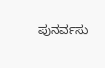ಪುನರ್ವಸು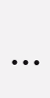...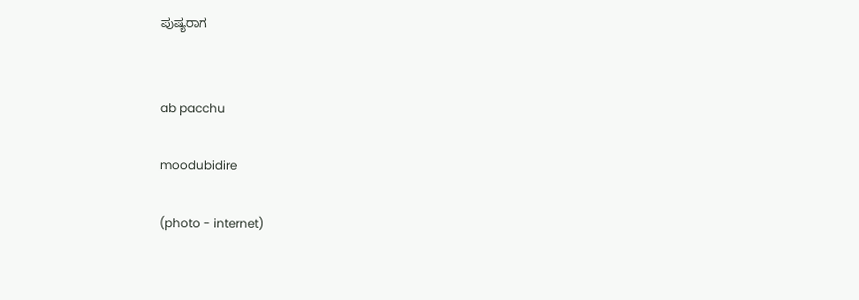ಪುಷ್ಯರಾಗ


ab pacchu

moodubidire

(photo - internet)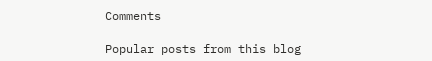Comments

Popular posts from this blog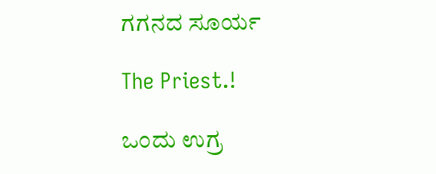ಗಗನದ ಸೂರ್ಯ

The Priest.!

ಒಂದು ಉಗ್ರ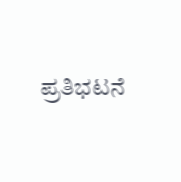ಪ್ರತಿಭಟನೆ